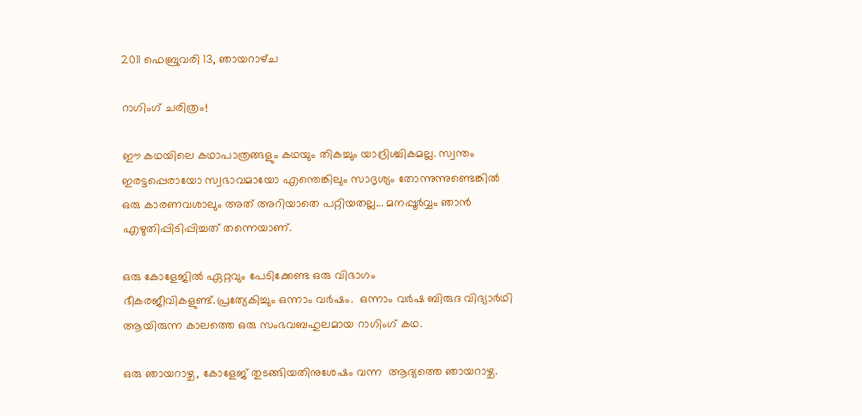2011 ഫെബ്രുവരി 13, ഞായറാഴ്‌ച

റാഗിംഗ് ചരിത്രം!

ഈ കഥയിലെ കഥാപാത്രങ്ങളും കഥയും തികച്ചും യാദ്രിശ്ചികമല്ല. സ്വന്തം ഇരട്ടപ്പെരായോ സ്വഭാവമായോ എന്തെങ്കിലും സാദൃശ്യം തോന്നുന്നുണ്ടെങ്കില്‍ ഒരു കാരണവശാലും അത് അറിയാതെ പറ്റിയതല്ല... മനപ്പൂര്‍വ്വം ഞാന്‍ എഴുതിപ്പിടിപ്പിച്ചത് തന്നെയാണ്.

ഒരു കോളേജില്‍ ഏറ്റവും പേടിക്കേണ്ട ഒരു വിഭാഗം ഭീകരജീവികളുണ്ട്.പ്രത്യേകിച്ചും ഒന്നാം വര്‍ഷം.  ഒന്നാം വര്‍ഷ ബിരുദ വിദ്യാര്‍ഥി ആയിരുന്ന കാലത്തെ ഒരു സംഭവബഹുലമായ റാഗിംഗ് കഥ.

ഒരു ഞായറാഴ്ച, കോളേജ് തുടങ്ങിയതിനുശേഷം വന്ന  ആദ്യത്തെ ഞായറാഴ്ച.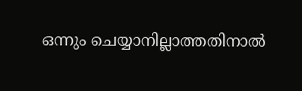ഒന്നും ചെയ്യാനില്ലാത്തതിനാല്‍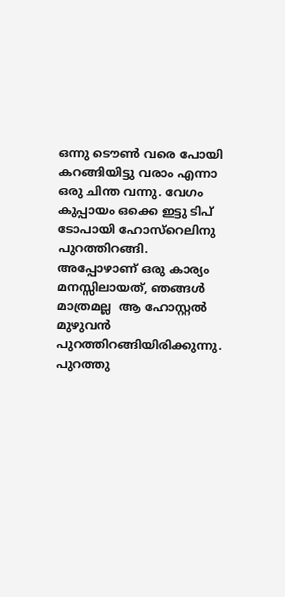ഒന്നു ടൌണ്‍ വരെ പോയി കറങ്ങിയിട്ടു വരാം എന്നാ ഒരു ചിന്ത വന്നു. വേഗം കുപ്പായം ഒക്കെ ഇട്ടു ടിപ് ടോപായി ഹോസ്റെലിനു പുറത്തിറങ്ങി. അപ്പോഴാണ്‌ ഒരു കാര്യം മനസ്സിലായത്, ഞങ്ങള്‍ മാത്രമല്ല  ആ ഹോസ്റ്റല്‍ മുഴുവന്‍ പുറത്തിറങ്ങിയിരിക്കുന്നു. പുറത്തു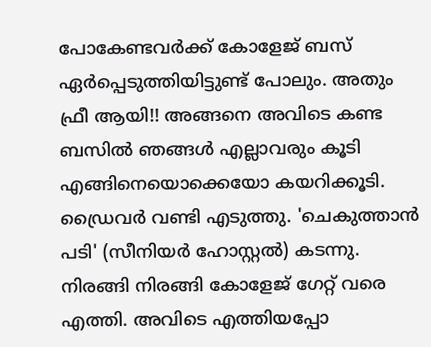പോകേണ്ടവര്‍ക്ക് കോളേജ് ബസ്‌ ഏര്‍പ്പെടുത്തിയിട്ടുണ്ട് പോലും. അതും ഫ്രീ ആയി!! അങ്ങനെ അവിടെ കണ്ട ബസില്‍ ഞങ്ങള്‍ എല്ലാവരും കൂടി എങ്ങിനെയൊക്കെയോ കയറിക്കൂടി. ഡ്രൈവര്‍ വണ്ടി എടുത്തു. 'ചെകുത്താന്‍ പടി' (സീനിയര്‍ ഹോസ്റ്റല്‍) കടന്നു. നിരങ്ങി നിരങ്ങി കോളേജ് ഗേറ്റ് വരെ എത്തി. അവിടെ എത്തിയപ്പോ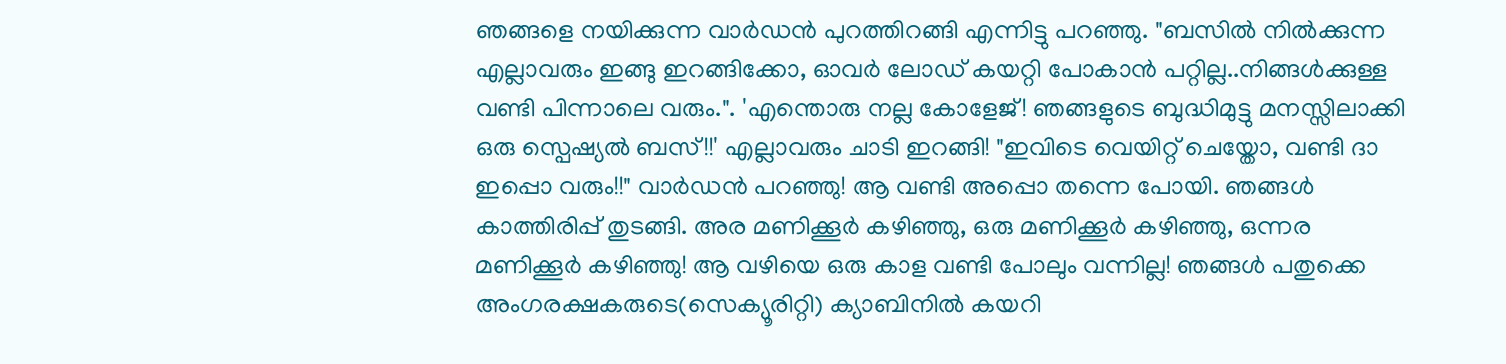ഞങ്ങളെ നയിക്കുന്ന വാര്‍ഡന്‍ പുറത്തിറങ്ങി എന്നിട്ടു പറഞ്ഞു. "ബസില്‍ നില്‍ക്കുന്ന എല്ലാവരും ഇങ്ങു ഇറങ്ങിക്കോ, ഓവര്‍ ലോഡ്‌ കയറ്റി പോകാന്‍ പറ്റില്ല..നിങ്ങള്‍ക്കുള്ള വണ്ടി പിന്നാലെ വരും.". 'എന്തൊരു നല്ല കോളേജ്! ഞങ്ങളുടെ ബുദ്ധിമുട്ടു മനസ്സിലാക്കി ഒരു സ്പെഷ്യല്‍ ബസ്‌!!' എല്ലാവരും ചാടി ഇറങ്ങി! "ഇവിടെ വെയിറ്റ് ചെയ്തോ, വണ്ടി ദാ ഇപ്പൊ വരും!!" വാര്‍ഡന്‍ പറഞ്ഞു! ആ വണ്ടി അപ്പൊ തന്നെ പോയി. ഞങ്ങള്‍ കാത്തിരിപ്പ്‌ തുടങ്ങി. അര മണിക്കൂര്‍ കഴിഞ്ഞു, ഒരു മണിക്കൂര്‍ കഴിഞ്ഞു, ഒന്നര മണിക്കൂര്‍ കഴിഞ്ഞു! ആ വഴിയെ ഒരു കാള വണ്ടി പോലും വന്നില്ല! ഞങ്ങള്‍ പതുക്കെ അംഗരക്ഷകരുടെ(സെക്യൂരിറ്റി) ക്യാബിനില്‍ കയറി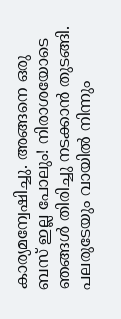കാര്യമന്വേഷിച്ചു. അങ്ങനെ ഒരു ബസ്‌ ഇല്ല പോലും! നിരാശയോടെ ഞങ്ങള്‍ തിരിച്ചു നടക്കാന്‍ തുടങ്ങി. പലരുടേയും വായില്‍ നിന്നും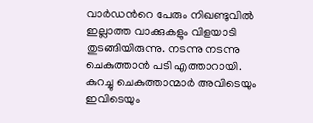വാര്‍ഡന്‍റെ പേരും നിഖണ്ടുവില്‍ ഇല്ലാത്ത വാക്കുകളും വിളയാടി തുടങ്ങിയിരുന്നു. നടന്നു നടന്നു ചെകുത്താന്‍ പടി എത്താറായി. കുറച്ചു ചെകുത്താന്മാര്‍ അവിടെയും ഇവിടെയും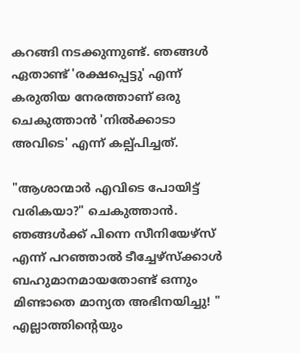കറങ്ങി നടക്കുന്നുണ്ട്. ഞങ്ങള്‍ ഏതാണ്ട് 'രക്ഷപ്പെട്ടു' എന്ന് കരുതിയ നേരത്താണ് ഒരു ചെകുത്താന്‍ 'നില്‍ക്കാടാ അവിടെ' എന്ന് കല്പ്പിച്ചത്.

"ആശാന്മാര്‍ എവിടെ പോയിട്ട് വരികയാ?" ചെകുത്താന്‍. ഞങ്ങള്‍ക്ക് പിന്നെ സീനിയേഴ്സ് എന്ന് പറഞ്ഞാല്‍ ടീച്ചേഴ്സ്ക്കാള്‍ ബഹുമാനമായതോണ്ട് ഒന്നും മിണ്ടാതെ മാന്യത അഭിനയിച്ചു! " എല്ലാത്തിന്റെയും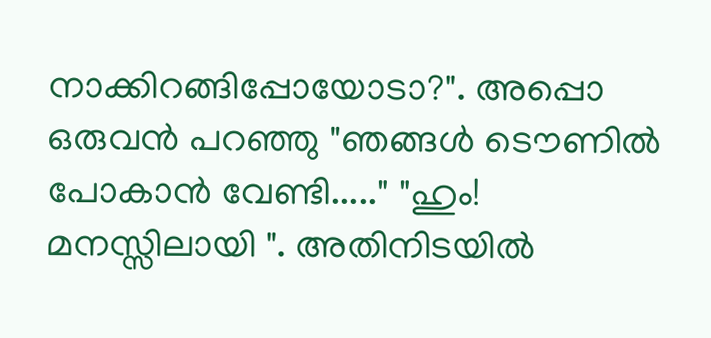നാക്കിറങ്ങിപ്പോയോടാ?". അപ്പൊ ഒരുവന്‍ പറഞ്ഞു "ഞങ്ങള്‍ ടൌണില്‍ പോകാന്‍ വേണ്ടി....." "ഹും! മനസ്സിലായി ". അതിനിടയില്‍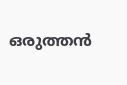ഒരുത്തന്‍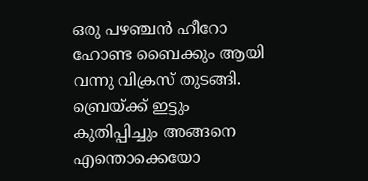ഒരു പഴഞ്ചന്‍ ഹീറോ ഹോണ്ട ബൈക്കും ആയി വന്നു വിക്രസ്‌ തുടങ്ങി. ബ്രെയ്ക്ക് ഇട്ടും കുതിപ്പിച്ചും അങ്ങനെ എന്തൊക്കെയോ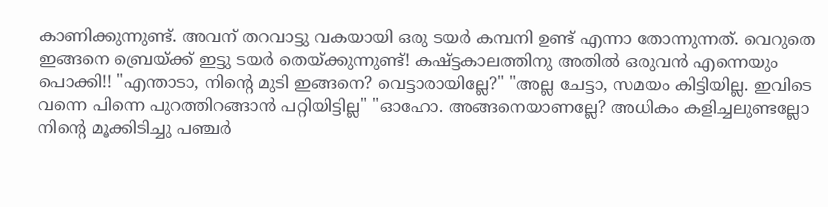കാണിക്കുന്നുണ്ട്. അവന് തറവാട്ടു വകയായി ഒരു ടയര്‍ കമ്പനി ഉണ്ട് എന്നാ തോന്നുന്നത്. വെറുതെ ഇങ്ങനെ ബ്രെയ്ക്ക് ഇട്ടു ടയര്‍ തെയ്ക്കുന്നുണ്ട്! കഷ്ട്ടകാലത്തിനു അതില്‍ ഒരുവന്‍ എന്നെയും പൊക്കി!! "എന്താടാ, നിന്റെ മുടി ഇങ്ങനെ? വെട്ടാരായില്ലേ?" "അല്ല ചേട്ടാ, സമയം കിട്ടിയില്ല. ഇവിടെ വന്നെ പിന്നെ പുറത്തിറങ്ങാന്‍ പറ്റിയിട്ടില്ല" "ഓഹോ. അങ്ങനെയാണല്ലേ? അധികം കളിച്ചലുണ്ടല്ലോ നിന്റെ മൂക്കിടിച്ചു പഞ്ചര്‍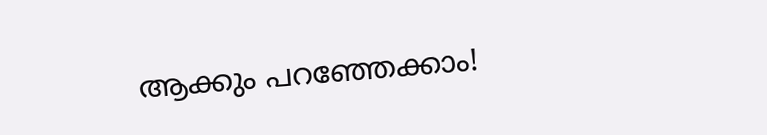ആക്കും പറഞ്ഞേക്കാം!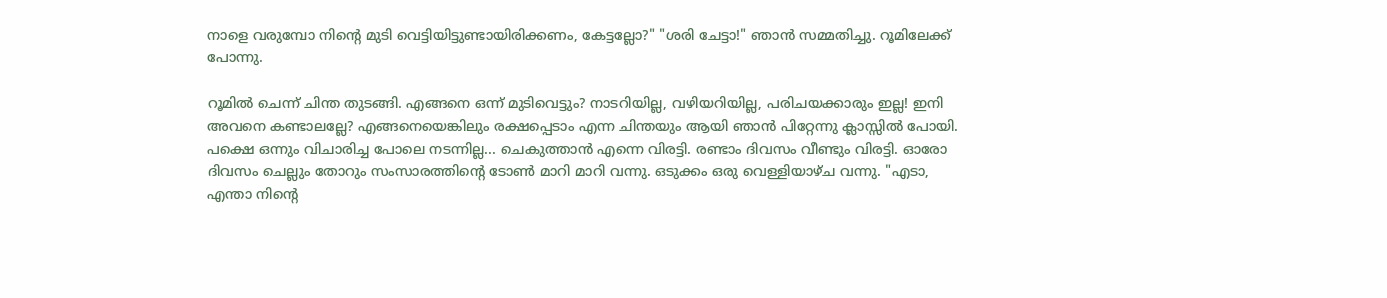നാളെ വരുമ്പോ നിന്റെ മുടി വെട്ടിയിട്ടുണ്ടായിരിക്കണം, കേട്ടല്ലോ?" "ശരി ചേട്ടാ!" ഞാന്‍ സമ്മതിച്ചു. റൂമിലേക്ക്‌ പോന്നു.

റൂമില്‍ ചെന്ന് ചിന്ത തുടങ്ങി. എങ്ങനെ ഒന്ന് മുടിവെട്ടും? നാടറിയില്ല, വഴിയറിയില്ല, പരിചയക്കാരും ഇല്ല! ഇനി അവനെ കണ്ടാലല്ലേ? എങ്ങനെയെങ്കിലും രക്ഷപ്പെടാം എന്ന ചിന്തയും ആയി ഞാന്‍ പിറ്റേന്നു ക്ലാസ്സില്‍ പോയി. പക്ഷെ ഒന്നും വിചാരിച്ച പോലെ നടന്നില്ല... ചെകുത്താന്‍ എന്നെ വിരട്ടി. രണ്ടാം ദിവസം വീണ്ടും വിരട്ടി. ഓരോ ദിവസം ചെല്ലും തോറും സംസാരത്തിന്റെ ടോണ്‍ മാറി മാറി വന്നു. ഒടുക്കം ഒരു വെള്ളിയാഴ്ച വന്നു. "എടാ, എന്താ നിന്റെ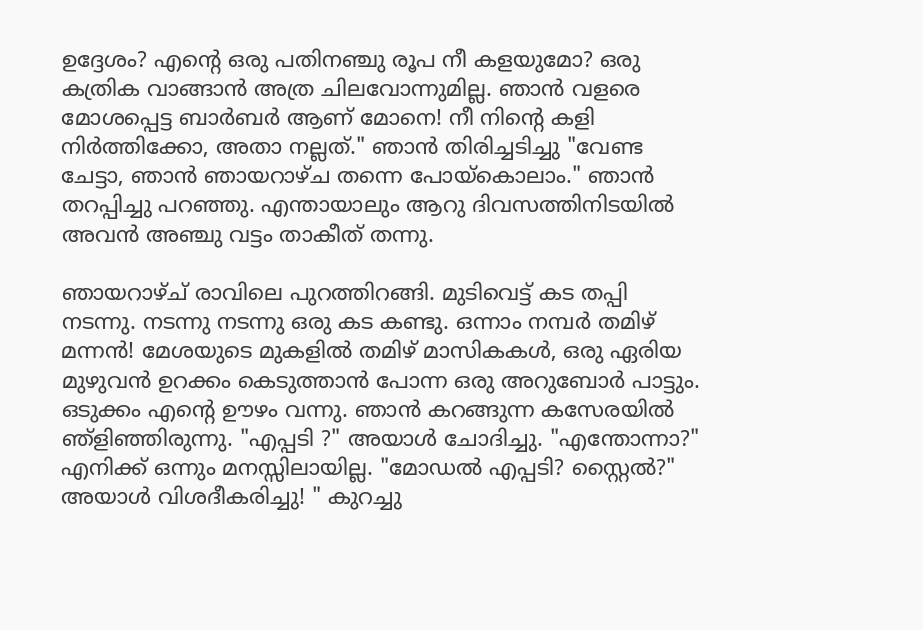ഉദ്ദേശം? എന്റെ ഒരു പതിനഞ്ചു രൂപ നീ കളയുമോ? ഒരു കത്രിക വാങ്ങാന്‍ അത്ര ചിലവോന്നുമില്ല. ഞാന്‍ വളരെ മോശപ്പെട്ട ബാര്‍ബര്‍ ആണ് മോനെ! നീ നിന്റെ കളി നിര്‍ത്തിക്കോ, അതാ നല്ലത്." ഞാന്‍ തിരിച്ചടിച്ചു "വേണ്ട ചേട്ടാ, ഞാന്‍ ഞായറാഴ്ച തന്നെ പോയ്കൊലാം." ഞാന്‍ തറപ്പിച്ചു പറഞ്ഞു. എന്തായാലും ആറു ദിവസത്തിനിടയില്‍ അവന്‍ അഞ്ചു വട്ടം താകീത് തന്നു.

ഞായറാഴ്ച് രാവിലെ പുറത്തിറങ്ങി. മുടിവെട്ട് കട തപ്പി നടന്നു. നടന്നു നടന്നു ഒരു കട കണ്ടു. ഒന്നാം നമ്പര്‍ തമിഴ്‌ മന്നന്‍! മേശയുടെ മുകളില്‍ തമിഴ്‌ മാസികകള്‍, ഒരു ഏരിയ മുഴുവന്‍ ഉറക്കം കെടുത്താന്‍ പോന്ന ഒരു അറുബോര്‍ പാട്ടും. ഒടുക്കം എന്റെ ഊഴം വന്നു. ഞാന്‍ കറങ്ങുന്ന കസേരയില്‍ ഞ്ളിഞ്ഞിരുന്നു. "എപ്പടി ?" അയാള്‍ ചോദിച്ചു. "എന്തോന്നാ?" എനിക്ക് ഒന്നും മനസ്സിലായില്ല. "മോഡല്‍ എപ്പടി? സ്റ്റൈല്‍?" അയാള്‍ വിശദീകരിച്ചു! " കുറച്ചു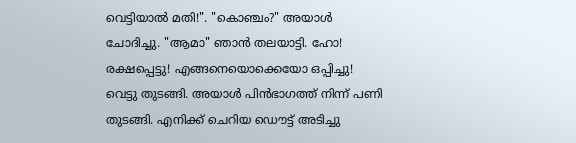വെട്ടിയാല്‍ മതി!". "കൊഞ്ചം?" അയാള്‍ ചോദിച്ചു. "ആമാ" ഞാന്‍ തലയാട്ടി. ഹോ! രക്ഷപ്പെട്ടു! എങ്ങനെയൊക്കെയോ ഒപ്പിച്ചു! വെട്ടു തുടങ്ങി. അയാള്‍ പിന്‍ഭാഗത്ത്‌ നിന്ന് പണി തുടങ്ങി. എനിക്ക് ചെറിയ ഡൌട്ട് അടിച്ചു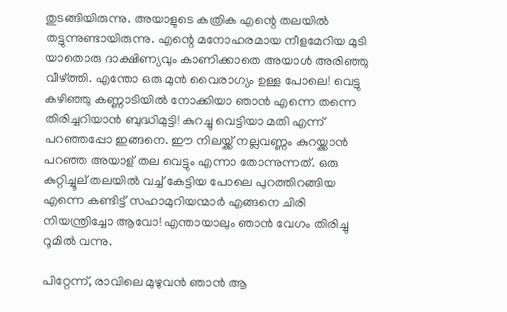തുടങ്ങിയിരുന്നു. അയാളുടെ കത്രിക എന്റെ തലയില്‍ തട്ടുന്നുണ്ടായിരുന്നു. എന്റെ മനോഹരമായ നീളമേറിയ മുടി യാതൊരു ദാക്ഷിണ്യവും കാണിക്കാതെ അയാള്‍ അരിഞ്ഞു വീഴ്ത്തി. എന്തോ ഒരു മുന്‍ വൈരാഗ്യം ഉള്ള പോലെ! വെട്ടു കഴിഞ്ഞു കണ്ണാടിയില്‍ നോക്കിയാ ഞാന്‍ എന്നെ തന്നെ തിരിച്ചറിയാന്‍ ബുദ്ധിമുട്ടി! കുറച്ചു വെട്ടിയാ മതി എന്ന് പറഞ്ഞപ്പോ ഇങ്ങനെ. ഈ നിലയ്ക്ക് നല്ലവണ്ണം കുറയ്ക്കാന്‍ പറഞ്ഞ അയാള് തല വെട്ടും എന്നാ തോന്നുന്നത്. ഒരു കുറ്റിച്ചൂല് തലയില്‍ വച്ച് കേട്ടിയ പോലെ പുറത്തിറങ്ങിയ എന്നെ കണ്ടിട്ട് സഹാമുറിയന്മാര്‍ എങ്ങനെ ചിരി നിയന്ത്രിച്ചോ ആവോ! എന്തായാലും ഞാന്‍ വേഗം തിരിച്ചു റൂമില്‍ വന്നു.

പിറ്റേന്ന്, രാവിലെ മുഴുവന്‍ ഞാന്‍ ആ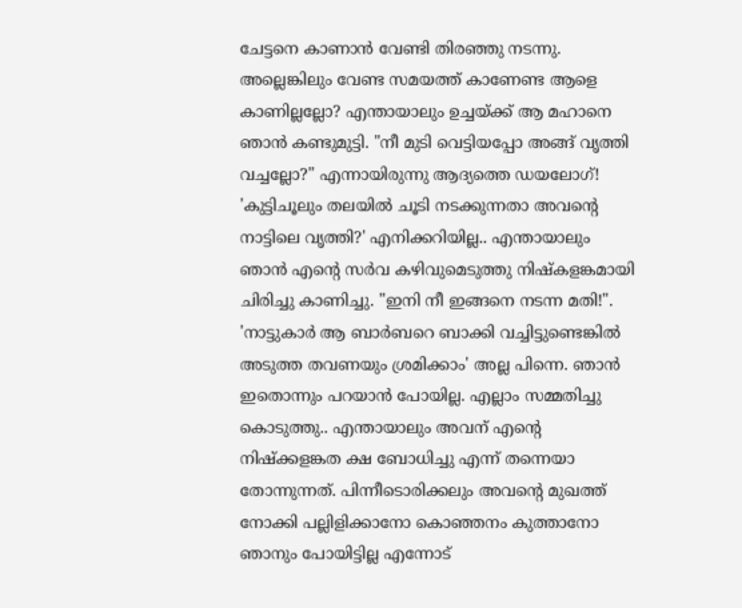ചേട്ടനെ കാണാന്‍ വേണ്ടി തിരഞ്ഞു നടന്നു. അല്ലെങ്കിലും വേണ്ട സമയത്ത് കാണേണ്ട ആളെ കാണില്ലല്ലോ? എന്തായാലും ഉച്ചയ്ക്ക് ആ മഹാനെ ഞാന്‍ കണ്ടുമുട്ടി. "നീ മുടി വെട്ടിയപ്പോ അങ്ങ് വൃത്തി വച്ചല്ലോ?" എന്നായിരുന്നു ആദ്യത്തെ ഡയലോഗ്! 'കുട്ടിചൂലും തലയില്‍ ചൂടി നടക്കുന്നതാ അവന്‍റെ നാട്ടിലെ വൃത്തി?' എനിക്കറിയില്ല.. എന്തായാലും ഞാന്‍ എന്റെ സര്‍വ കഴിവുമെടുത്തു നിഷ്കളങ്കമായി ചിരിച്ചു കാണിച്ചു. "ഇനി നീ ഇങ്ങനെ നടന്ന മതി!". 'നാട്ടുകാര്‍ ആ ബാര്‍ബറെ ബാക്കി വച്ചിട്ടുണ്ടെങ്കില്‍  അടുത്ത തവണയും ശ്രമിക്കാം' അല്ല പിന്നെ. ഞാന്‍ ഇതൊന്നും പറയാന്‍ പോയില്ല. എല്ലാം സമ്മതിച്ചു കൊടുത്തു.. എന്തായാലും അവന് എന്റെ നിഷ്ക്കളങ്കത ക്ഷ ബോധിച്ചു എന്ന് തന്നെയാ തോന്നുന്നത്. പിന്നീടൊരിക്കലും അവന്‍റെ മുഖത്ത് നോക്കി പല്ലിളിക്കാനോ കൊഞ്ഞനം കുത്താനോ ഞാനും പോയിട്ടില്ല എന്നോട്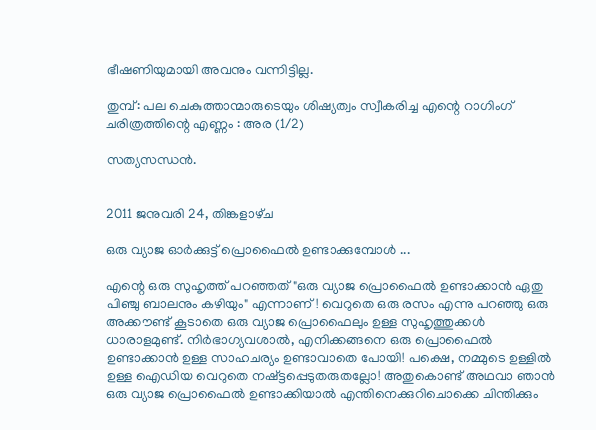ഭീഷണിയുമായി അവനും വന്നിട്ടില്ല.

തുമ്പ്‌: പല ചെകുത്താന്മാരുടെയും ശിഷ്യത്വം സ്വീകരിച്ച എന്റെ റാഗിംഗ്
ചരിത്രത്തിന്റെ എണ്ണം : അര (1/2)

സത്യസന്ധന്‍.


2011 ജനുവരി 24, തിങ്കളാഴ്‌ച

ഒരു വ്യാജ ഓര്‍ക്കുട്ട് പ്രൊഫൈല്‍ ഉണ്ടാക്കുമ്പോള്‍ ...

എന്റെ ഒരു സുഹൃത്ത്‌ പറഞ്ഞത് "ഒരു വ്യാജ പ്രൊഫൈല്‍ ഉണ്ടാക്കാന്‍ ഏതു പിഞ്ചു ബാലനും കഴിയും" എന്നാണ്! വെറുതെ ഒരു രസം എന്നു പറഞ്ഞു ഒരു അക്കൗണ്ട്‌ കൂടാതെ ഒരു വ്യാജ പ്രൊഫൈലും ഉള്ള സുഹൃത്തുക്കള്‍ ധാരാളമുണ്ട്. നിര്‍ഭാഗ്യവശാല്‍, എനിക്കങ്ങനെ ഒരു പ്രൊഫൈല്‍ ഉണ്ടാക്കാന്‍ ഉള്ള സാഹചര്യം ഉണ്ടാവാതെ പോയി! പക്ഷെ, നമ്മുടെ ഉള്ളില്‍ ഉള്ള ഐഡിയ വെറുതെ നഷ്ട്ടപ്പെടുതരുതല്ലോ! അതുകൊണ്ട് അഥവാ ഞാന്‍ ഒരു വ്യാജ പ്രൊഫൈല്‍ ഉണ്ടാക്കിയാല്‍ എന്തിനെക്കുറിചൊക്കെ ചിന്തിക്കും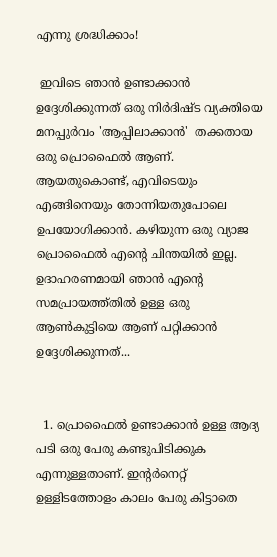എന്നു ശ്രദ്ധിക്കാം!

 ഇവിടെ ഞാന്‍ ഉണ്ടാക്കാന്‍ ഉദ്ദേശിക്കുന്നത് ഒരു നിര്‍ദിഷ്ട വ്യക്തിയെ മനപ്പുര്‍വം 'ആപ്പിലാക്കാന്‍'  തക്കതായ ഒരു പ്രൊഫൈല്‍ ആണ്. ആയതുകൊണ്ട്, എവിടെയും എങ്ങിനെയും തോന്നിയതുപോലെ ഉപയോഗിക്കാന്‍. കഴിയുന്ന ഒരു വ്യാജ പ്രൊഫൈല്‍ എന്റെ ചിന്തയില്‍ ഇല്ല. ഉദാഹരണമായി ഞാന്‍ എന്റെ സമപ്രായത്ത്തില്‍ ഉള്ള ഒരു ആണ്‍കുട്ടിയെ ആണ് പറ്റിക്കാന്‍ ഉദ്ദേശിക്കുന്നത്...


  1. പ്രൊഫൈല്‍ ഉണ്ടാക്കാന്‍ ഉള്ള ആദ്യ പടി ഒരു പേരു കണ്ടുപിടിക്കുക എന്നുള്ളതാണ്. ഇന്റര്‍നെറ്റ്‌ ഉള്ളിടത്തോളം കാലം പേരു കിട്ടാതെ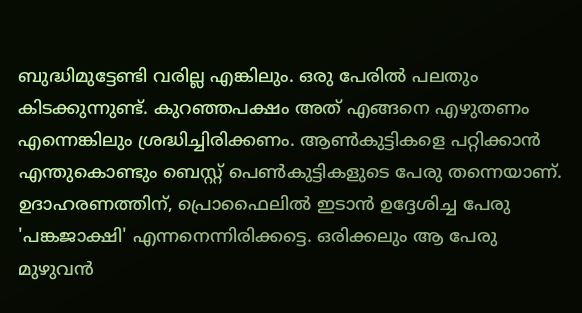ബുദ്ധിമുട്ടേണ്ടി വരില്ല എങ്കിലും. ഒരു പേരില്‍ പലതും കിടക്കുന്നുണ്ട്. കുറഞ്ഞപക്ഷം അത് എങ്ങനെ എഴുതണം എന്നെങ്കിലും ശ്രദ്ധിച്ചിരിക്കണം. ആണ്‍കുട്ടികളെ പറ്റിക്കാന്‍ എന്തുകൊണ്ടും ബെസ്റ്റ്‌ പെണ്‍കുട്ടികളുടെ പേരു തന്നെയാണ്. ഉദാഹരണത്തിന്, പ്രൊഫൈലില്‍ ഇടാന്‍ ഉദ്ദേശിച്ച പേരു 'പങ്കജാക്ഷി' എന്നനെന്നിരിക്കട്ടെ. ഒരിക്കലും ആ പേരു മുഴുവന്‍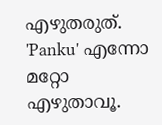എഴുതരുത്. 'Panku' എന്നോ മറ്റോ എഴുതാവൂ.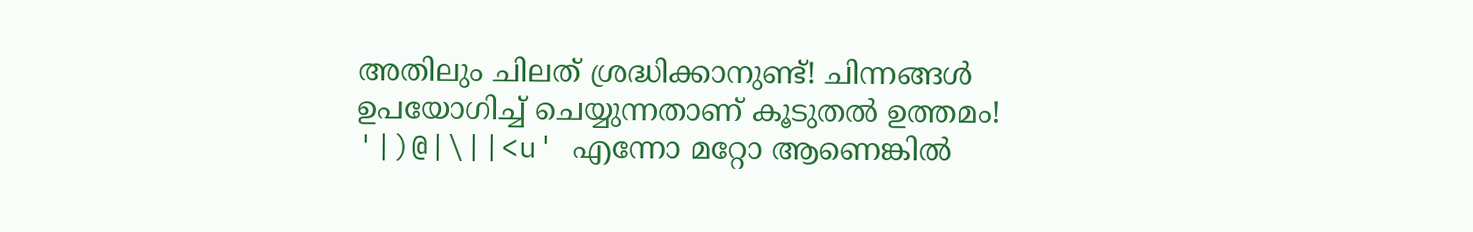അതിലും ചിലത് ശ്രദ്ധിക്കാനുണ്ട്! ചിന്നങ്ങള്‍ ഉപയോഗിച്ച് ചെയ്യുന്നതാണ് കൂടുതല്‍ ഉത്തമം! '|)@|\||<u' എന്നോ മറ്റോ ആണെങ്കില്‍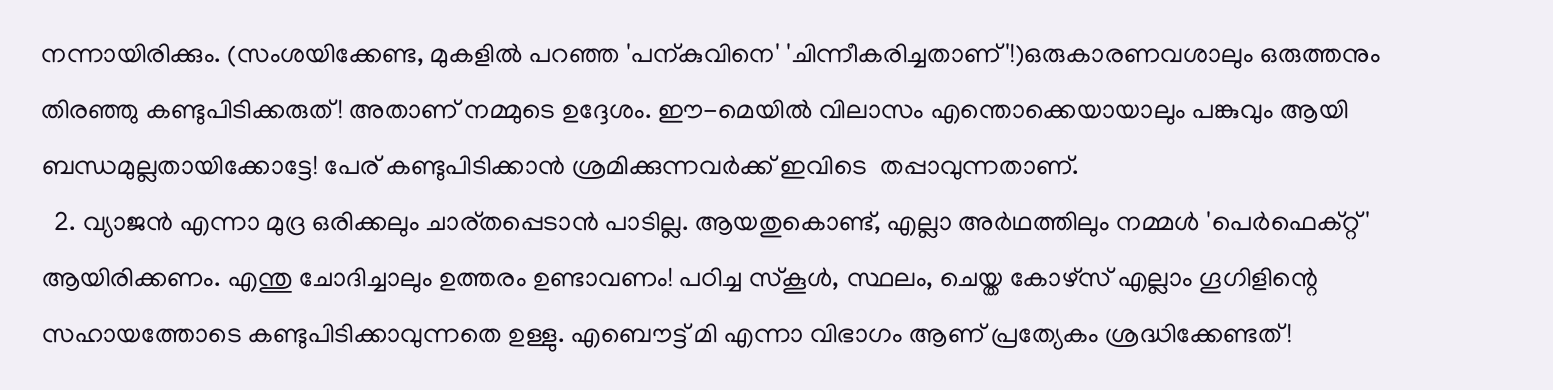നന്നായിരിക്കും. (സംശയിക്കേണ്ട, മുകളില്‍ പറഞ്ഞ 'പന്കുവിനെ' 'ചിന്നീകരിച്ചതാണ്'!)ഒരുകാരണവശാലും ഒരുത്തനും തിരഞ്ഞു കണ്ടുപിടിക്കരുത്! അതാണ്‌ നമ്മുടെ ഉദ്ദേശം. ഈ-മെയില്‍ വിലാസം എന്തൊക്കെയായാലും പങ്കുവും ആയി ബന്ധമുല്ലതായിക്കോട്ടേ! പേര് കണ്ടുപിടിക്കാന്‍ ശ്രമിക്കുന്നവര്‍ക്ക് ഇവിടെ  തപ്പാവുന്നതാണ്.
  2. വ്യാജന്‍ എന്നാ മുദ്ര ഒരിക്കലും ചാര്തപ്പെടാന്‍ പാടില്ല. ആയതുകൊണ്ട്, എല്ലാ അര്‍ഥത്തിലും നമ്മള്‍ 'പെര്‍ഫെക്റ്റ്‌' ആയിരിക്കണം. എന്തു ചോദിച്ചാലും ഉത്തരം ഉണ്ടാവണം! പഠിച്ച സ്കൂള്‍, സ്ഥലം, ചെയ്ത കോഴ്സ് എല്ലാം ഗൂഗിളിന്റെ സഹായത്തോടെ കണ്ടുപിടിക്കാവുന്നതെ ഉള്ളു. എബൌട്ട്‌ മി എന്നാ വിഭാഗം ആണ് പ്രത്യേകം ശ്രദ്ധിക്കേണ്ടത്‌!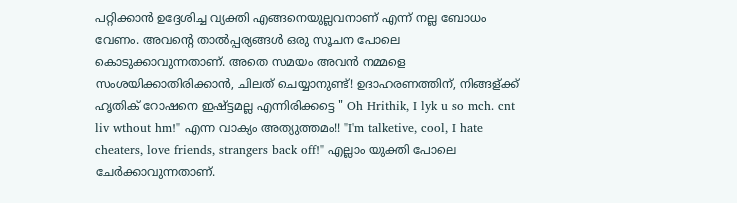പറ്റിക്കാന്‍ ഉദ്ദേശിച്ച വ്യക്തി എങ്ങനെയുല്ലവനാണ് എന്ന് നല്ല ബോധം വേണം. അവന്റെ താല്‍പ്പര്യങ്ങള്‍ ഒരു സൂചന പോലെ കൊടുക്കാവുന്നതാണ്. അതെ സമയം അവന്‍ നമ്മളെ സംശയിക്കാതിരിക്കാന്‍, ചിലത് ചെയ്യാനുണ്ട്! ഉദാഹരണത്തിന്, നിങ്ങള്ക്ക് ഹൃതിക് റോഷനെ ഇഷ്ട്ടമല്ല എന്നിരിക്കട്ടെ " Oh Hrithik, I lyk u so mch. cnt liv wthout hm!" എന്ന വാക്യം അത്യുത്തമം!! "I'm talketive, cool, I hate cheaters, love friends, strangers back off!" എല്ലാം യുക്തി പോലെ ചേര്‍ക്കാവുന്നതാണ്.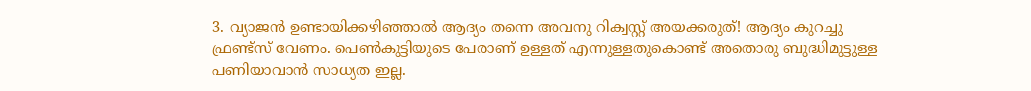3. വ്യാജന്‍ ഉണ്ടായിക്കഴിഞ്ഞാല്‍ ആദ്യം തന്നെ അവനു റിക്വസ്റ്റ് അയക്കരുത്! ആദ്യം കുറച്ചു ഫ്രണ്ട്‌സ് വേണം. പെണ്‍കുട്ടിയുടെ പേരാണ് ഉള്ളത് എന്നുള്ളതുകൊണ്ട് അതൊരു ബുദ്ധിമുട്ടുള്ള പണിയാവാന്‍ സാധ്യത ഇല്ല.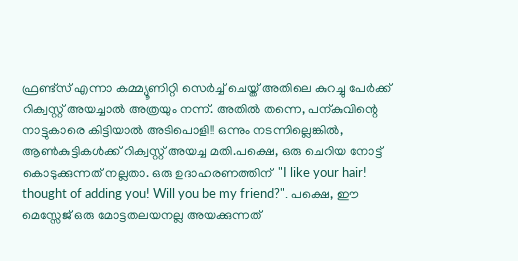ഫ്രണ്ട്സ് എന്നാ കമ്മ്യൂണിറ്റി സെര്‍ച്ച്‌ ചെയ്ത് അതിലെ കുറച്ചു പേര്‍ക്ക് റിക്വസ്റ്റ് അയച്ചാല്‍ അത്രയും നന്ന്. അതില്‍ തന്നെ, പന്കുവിന്റെ നാട്ടുകാരെ കിട്ടിയാല്‍ അടിപൊളി!! ഒന്നും നടന്നില്ലെങ്കില്‍, ആണ്‍കുട്ടികള്‍ക്ക്‌ റിക്വസ്റ്റ് അയച്ച മതി.പക്ഷെ, ഒരു ചെറിയ നോട്ട് കൊടുക്കുന്നത് നല്ലതാ. ഒരു ഉദാഹരണത്തിന്  "I like your hair! thought of adding you! Will you be my friend?". പക്ഷെ, ഈ മെസ്സേജ് ഒരു മോട്ടതലയനല്ല അയക്കുന്നത്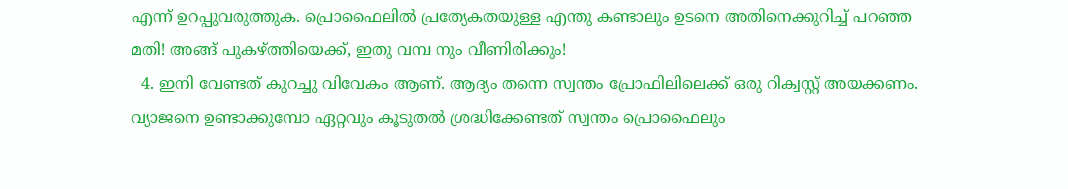എന്ന് ഉറപ്പുവരുത്തുക. പ്രൊഫൈലില്‍ പ്രത്യേകതയുള്ള എന്തു കണ്ടാലും ഉടനെ അതിനെക്കുറിച്ച് പറഞ്ഞ മതി! അങ്ങ് പുകഴ്ത്തിയെക്ക്, ഇതു വമ്പ നും വീണിരിക്കും!
  4. ഇനി വേണ്ടത്‌ കുറച്ചു വിവേകം ആണ്. ആദ്യം തന്നെ സ്വന്തം പ്രോഫിലിലെക്ക് ഒരു റിക്വസ്റ്റ് അയക്കണം. വ്യാജനെ ഉണ്ടാക്കുമ്പോ ഏറ്റവും കൂടുതല്‍ ശ്രദ്ധിക്കേണ്ടത്‌ സ്വന്തം പ്രൊഫൈലും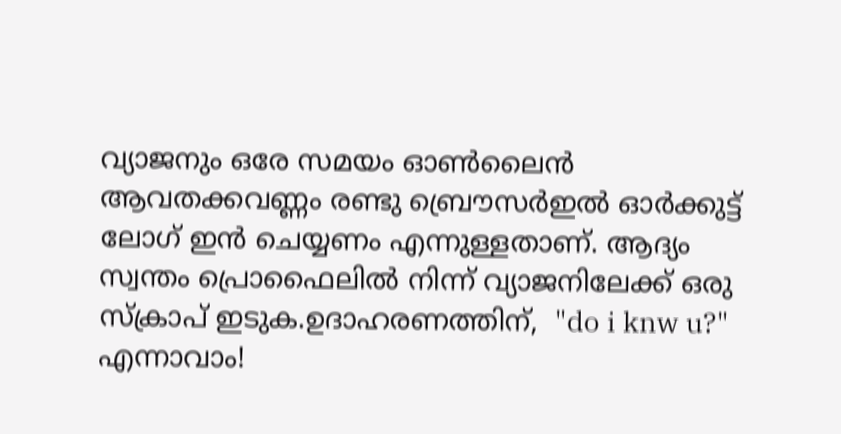വ്യാജനും ഒരേ സമയം ഓണ്‍ലൈന്‍ ആവതക്കവണ്ണം രണ്ടു ബ്രൌസര്‍ഇല്‍ ഓര്‍ക്കുട്ട് ലോഗ് ഇന്‍ ചെയ്യണം എന്നുള്ളതാണ്. ആദ്യം സ്വന്തം പ്രൊഫൈലില്‍ നിന്ന് വ്യാജനിലേക്ക് ഒരു സ്ക്രാപ്‌ ഇടുക.ഉദാഹരണത്തിന്,  "do i knw u?" എന്നാവാം!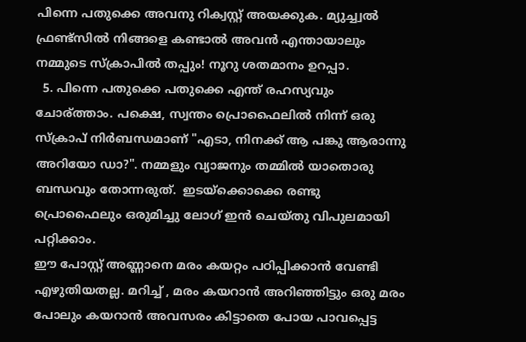പിന്നെ പതുക്കെ അവനു റിക്വസ്റ്റ് അയക്കുക. മ്യുച്ച്വല്‍ ഫ്രണ്ട്സില്‍ നിങ്ങളെ കണ്ടാല്‍ അവന്‍ എന്തായാലും നമ്മുടെ സ്ക്രാപില്‍ തപ്പും! നൂറു ശതമാനം ഉറപ്പാ.
  5. പിന്നെ പതുക്കെ പതുക്കെ എന്ത് രഹസ്യവും ചോര്ത്താം. പക്ഷെ, സ്വന്തം പ്രൊഫൈലില്‍ നിന്ന് ഒരു സ്ക്രാപ്‌ നിര്‍ബന്ധമാണ് "എടാ, നിനക്ക് ആ പങ്കു ആരാന്നു അറിയോ ഡാ?". നമ്മളും വ്യാജനും തമ്മില്‍ യാതൊരു ബന്ധവും തോന്നരുത്‌.  ഇടയ്ക്കൊക്കെ രണ്ടു പ്രൊഫൈലും ഒരുമിച്ചു ലോഗ് ഇന്‍ ചെയ്തു വിപുലമായി പറ്റിക്കാം.
ഈ പോസ്റ്റ്‌ അണ്ണാനെ മരം കയറ്റം പഠിപ്പിക്കാന്‍ വേണ്ടി എഴുതിയതല്ല. മറിച്ച് , മരം കയറാന്‍ അറിഞ്ഞിട്ടും ഒരു മരം പോലും കയറാന്‍ അവസരം കിട്ടാതെ പോയ പാവപ്പെട്ട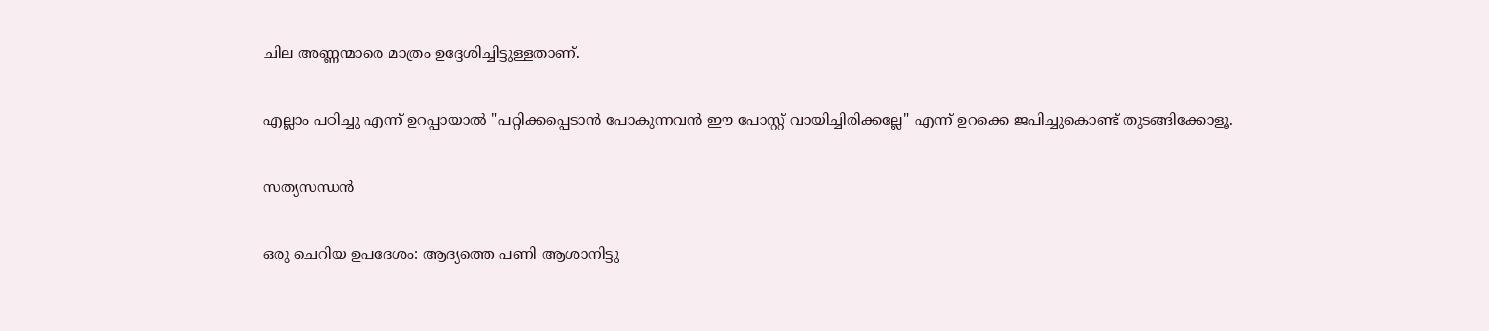ചില അണ്ണന്മാരെ മാത്രം ഉദ്ദേശിച്ചിട്ടുള്ളതാണ്.

എല്ലാം പഠിച്ചു എന്ന് ഉറപ്പായാല്‍ "പറ്റിക്കപ്പെടാന്‍ പോകുന്നവന്‍ ഈ പോസ്റ്റ്‌ വായിച്ചിരിക്കല്ലേ" എന്ന് ഉറക്കെ ജപിച്ചുകൊണ്ട് തുടങ്ങിക്കോളൂ.

സത്യസന്ധന്‍

ഒരു ചെറിയ ഉപദേശം: ആദ്യത്തെ പണി ആശാനിട്ടു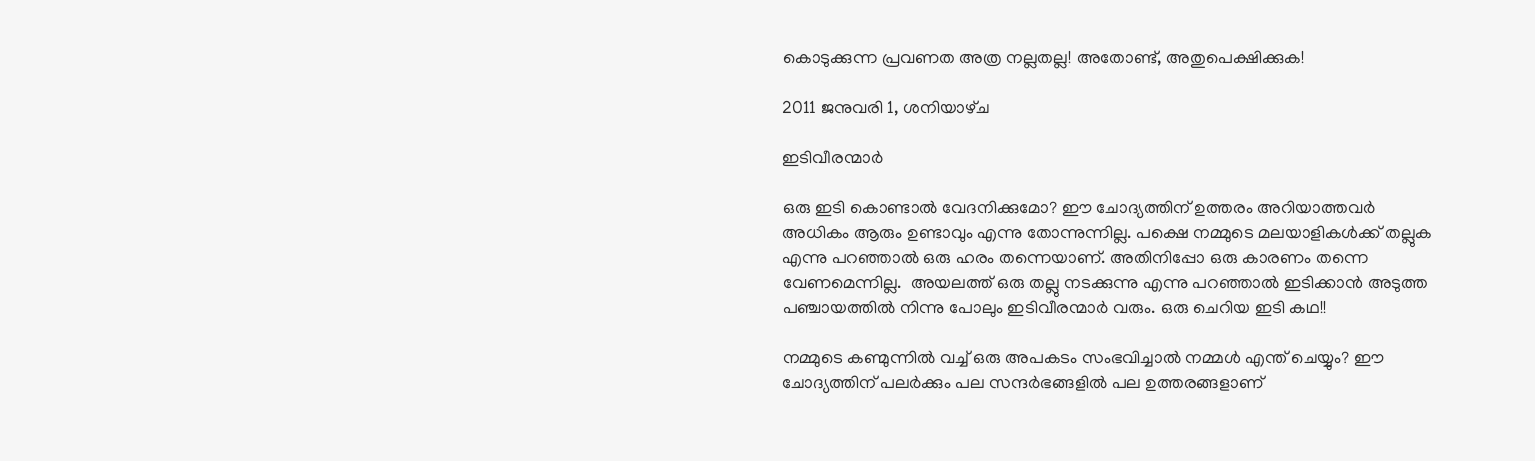കൊടുക്കുന്ന പ്രവണത അത്ര നല്ലതല്ല! അതോണ്ട്, അതുപെക്ഷിക്കുക!

2011 ജനുവരി 1, ശനിയാഴ്‌ച

ഇടിവീരന്മാര്‍

ഒരു ഇടി കൊണ്ടാല്‍ വേദനിക്കുമോ? ഈ ചോദ്യത്തിന് ഉത്തരം അറിയാത്തവര്‍ അധികം ആരും ഉണ്ടാവും എന്നു തോന്നുന്നില്ല. പക്ഷെ നമ്മുടെ മലയാളികള്‍ക്ക് തല്ലുക എന്നു പറഞ്ഞാല്‍ ഒരു ഹരം തന്നെയാണ്. അതിനിപ്പോ ഒരു കാരണം തന്നെ വേണമെന്നില്ല.  അയലത്ത് ഒരു തല്ലു നടക്കുന്നു എന്നു പറഞ്ഞാല്‍ ഇടിക്കാന്‍ അടുത്ത പഞ്ചായത്തില്‍ നിന്നു പോലും ഇടിവീരന്മാര്‍ വരും. ഒരു ചെറിയ ഇടി കഥ!!

നമ്മുടെ കണ്മുന്നില്‍ വച്ച് ഒരു അപകടം സംഭവിച്ചാല്‍ നമ്മള്‍ എന്ത് ചെയ്യും? ഈ ചോദ്യത്തിന് പലര്‍ക്കും പല സന്ദര്‍ഭങ്ങളില്‍ പല ഉത്തരങ്ങളാണ്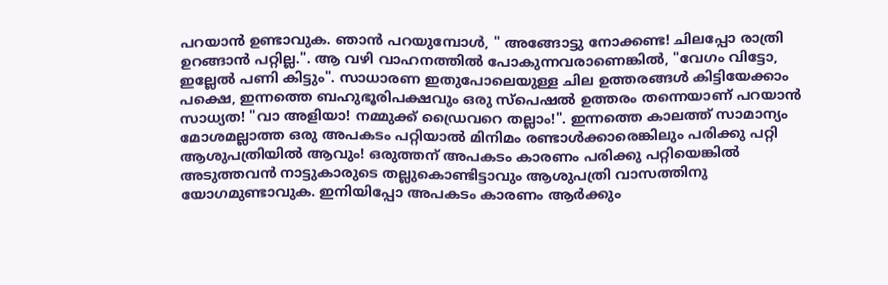പറയാന്‍ ഉണ്ടാവുക. ഞാന്‍ പറയുമ്പോള്‍, " അങ്ങോട്ടു നോക്കണ്ട! ചിലപ്പോ രാത്രി ഉറങ്ങാന്‍ പറ്റില്ല.". ആ വഴി വാഹനത്തില്‍ പോകുന്നവരാണെങ്കില്‍, "വേഗം വിട്ടോ, ഇല്ലേല്‍ പണി കിട്ടും". സാധാരണ ഇതുപോലെയുള്ള ചില ഉത്തരങ്ങള്‍ കിട്ടിയേക്കാം പക്ഷെ, ഇന്നത്തെ ബഹുഭൂരിപക്ഷവും ഒരു സ്പെഷല്‍ ഉത്തരം തന്നെയാണ് പറയാന്‍ സാധ്യത! "വാ അളിയാ! നമ്മുക്ക് ഡ്രൈവറെ തല്ലാം!". ഇന്നത്തെ കാലത്ത്‌ സാമാന്യം മോശമല്ലാത്ത ഒരു അപകടം പറ്റിയാല്‍ മിനിമം രണ്ടാള്‍ക്കാരെങ്കിലും പരിക്കു പറ്റി ആശുപത്രിയില്‍ ആവും! ഒരുത്തന് അപകടം കാരണം പരിക്കു പറ്റിയെങ്കില്‍ അടുത്തവന്‍ നാട്ടുകാരുടെ തല്ലുകൊണ്ടിട്ടാവും ആശുപത്രി വാസത്തിനു യോഗമുണ്ടാവുക. ഇനിയിപ്പോ അപകടം കാരണം ആര്‍ക്കും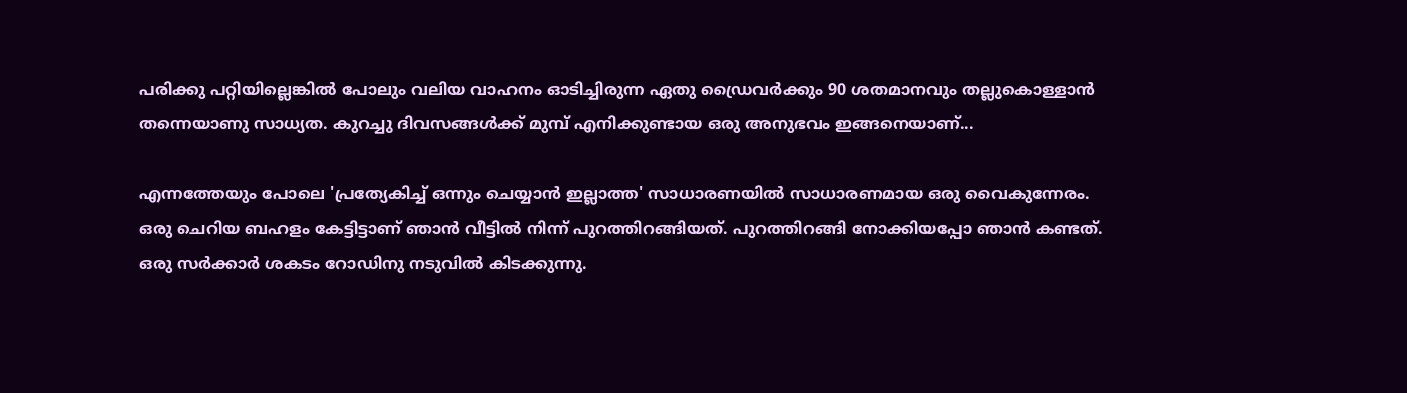പരിക്കു പറ്റിയില്ലെങ്കില്‍ പോലും വലിയ വാഹനം ഓടിച്ചിരുന്ന ഏതു ഡ്രൈവര്‍ക്കും 90 ശതമാനവും തല്ലുകൊള്ളാന്‍ തന്നെയാണു സാധ്യത. കുറച്ചു ദിവസങ്ങള്‍ക്ക് മുമ്പ് എനിക്കുണ്ടായ ഒരു അനുഭവം ഇങ്ങനെയാണ്...

എന്നത്തേയും പോലെ 'പ്രത്യേകിച്ച് ഒന്നും ചെയ്യാന്‍ ഇല്ലാത്ത' സാധാരണയില്‍ സാധാരണമായ ഒരു വൈകുന്നേരം. ഒരു ചെറിയ ബഹളം കേട്ടിട്ടാണ് ഞാന്‍ വീട്ടില്‍ നിന്ന് പുറത്തിറങ്ങിയത്‌. പുറത്തിറങ്ങി നോക്കിയപ്പോ ഞാന്‍ കണ്ടത്. ഒരു സര്‍ക്കാര്‍ ശകടം റോഡിനു നടുവില്‍ കിടക്കുന്നു.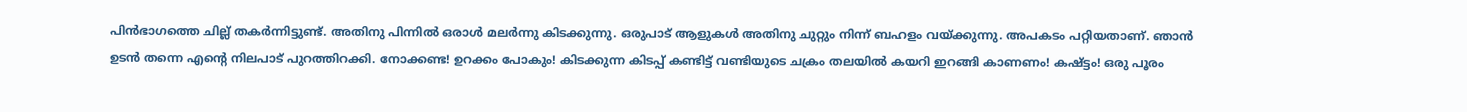പിന്‍ഭാഗത്തെ ചില്ല് തകര്‍ന്നിട്ടുണ്ട്. അതിനു പിന്നില്‍ ഒരാള്‍ മലര്‍ന്നു കിടക്കുന്നു. ഒരുപാട് ആളുകള്‍ അതിനു ചുറ്റും നിന്ന് ബഹളം വയ്ക്കുന്നു. അപകടം പറ്റിയതാണ്. ഞാന്‍ ഉടന്‍ തന്നെ എന്റെ നിലപാട് പുറത്തിറക്കി. നോക്കണ്ട! ഉറക്കം പോകും! കിടക്കുന്ന കിടപ്പ് കണ്ടിട്ട് വണ്ടിയുടെ ചക്രം തലയില്‍ കയറി ഇറങ്ങി കാണണം! കഷ്ട്ടം! ഒരു പൂരം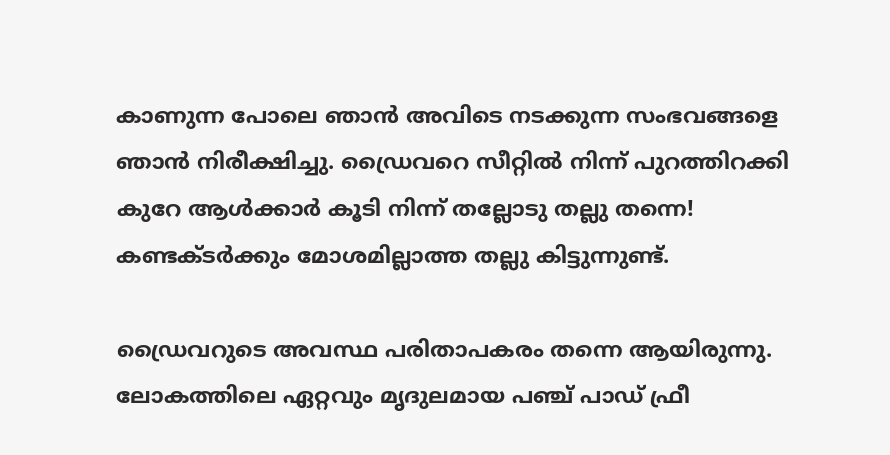കാണുന്ന പോലെ ഞാന്‍ അവിടെ നടക്കുന്ന സംഭവങ്ങളെ ഞാന്‍ നിരീക്ഷിച്ചു. ഡ്രൈവറെ സീറ്റില്‍ നിന്ന് പുറത്തിറക്കി കുറേ ആള്‍ക്കാര്‍ കൂടി നിന്ന് തല്ലോടു തല്ലു തന്നെ! കണ്ടക്ടര്‍ക്കും മോശമില്ലാത്ത തല്ലു കിട്ടുന്നുണ്ട്‌.

ഡ്രൈവറുടെ അവസ്ഥ പരിതാപകരം തന്നെ ആയിരുന്നു. ലോകത്തിലെ ഏറ്റവും മൃദുലമായ പഞ്ച് പാഡ് ഫ്രീ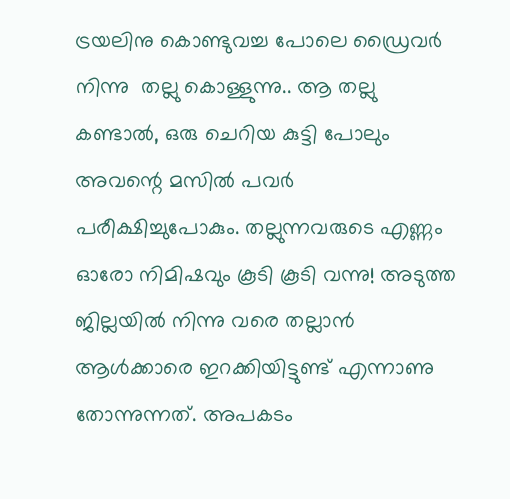ട്രയലിനു കൊണ്ടുവച്ച പോലെ ഡ്രൈവര്‍ നിന്നു  തല്ലു കൊള്ളുന്നു.. ആ തല്ലു കണ്ടാല്‍, ഒരു ചെറിയ കുട്ടി പോലും അവന്റെ മസില്‍ പവര്‍ പരീക്ഷിച്ചുപോകും. തല്ലുന്നവരുടെ എണ്ണം ഓരോ നിമിഷവും കൂടി കൂടി വന്നു! അടുത്ത ജില്ലയില്‍ നിന്നു വരെ തല്ലാന്‍ ആള്‍ക്കാരെ ഇറക്കിയിട്ടുണ്ട് എന്നാണു തോന്നുന്നത്. അപകടം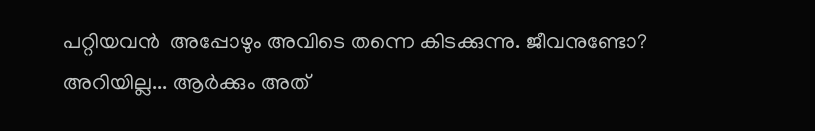പറ്റിയവന്‍  അപ്പോഴും അവിടെ തന്നെ കിടക്കുന്നു. ജീവനുണ്ടോ? അറിയില്ല... ആര്‍ക്കും അത്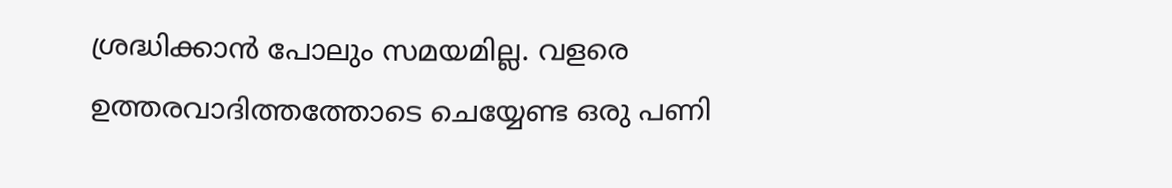ശ്രദ്ധിക്കാന്‍ പോലും സമയമില്ല. വളരെ ഉത്തരവാദിത്തത്തോടെ ചെയ്യേണ്ട ഒരു പണി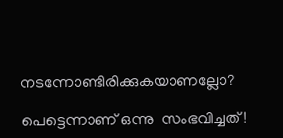നടന്നോണ്ടിരിക്കുകയാണല്ലോ?

പെട്ടെന്നാണ് ഒന്നു  സംഭവിച്ചത്!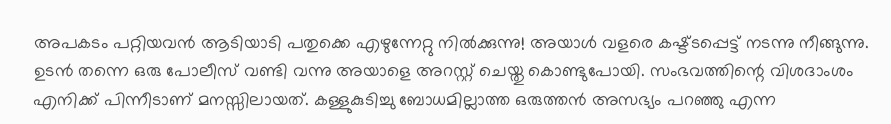അപകടം പറ്റിയവന്‍ ആടിയാടി പതുക്കെ എഴുന്നേറ്റു നില്‍ക്കുന്നു! അയാള്‍ വളരെ കഷ്ട്ടപ്പെട്ട് നടന്നു നീങ്ങുന്നു. ഉടന്‍ തന്നെ ഒരു പോലീസ് വണ്ടി വന്നു അയാളെ അറസ്റ്റ് ചെയ്തു കൊണ്ടുപോയി. സംഭവത്തിന്റെ വിശദാംശം എനിക്ക് പിന്നീടാണ് മനസ്സിലായത്. കള്ളുകുടിച്ചു ബോധമില്ലാത്ത ഒരുത്തന്‍ അസഭ്യം പറഞ്ഞു എന്ന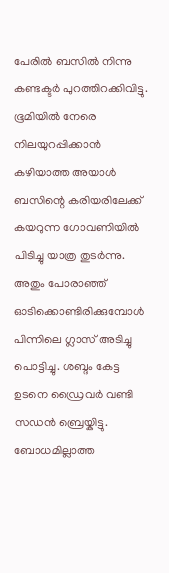പേരില്‍ ബസില്‍ നിന്നു കണ്ടക്ടര്‍ പുറത്തിറക്കിവിട്ടു.  ഭൂമിയില്‍ നേരെ നിലയുറപ്പിക്കാന്‍ കഴിയാത്ത അയാള്‍ ബസിന്റെ കരിയരിലേക്ക് കയറുന്ന ഗോവണിയില്‍ പിടിച്ചു യാത്ര തുടര്‍ന്നു. അതും പോരാഞ്ഞ് ഓടിക്കൊണ്ടിരിക്കുമ്പോള്‍ പിന്നിലെ ഗ്ലാസ്‌ അടിച്ചു പൊട്ടിച്ചു. ശബ്ദം കേട്ട ഉടനെ ഡ്രൈവര്‍ വണ്ടി സഡന്‍ ബ്രെയ്കിട്ടു. ബോധമില്ലാത്ത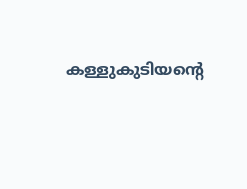കള്ളുകുടിയന്റെ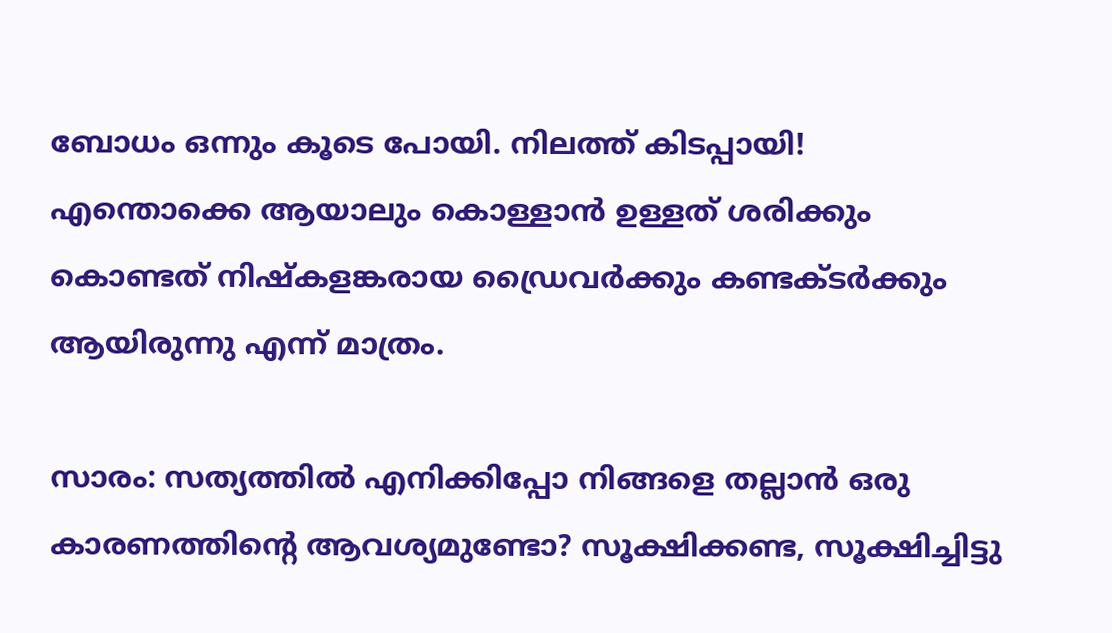ബോധം ഒന്നും കൂടെ പോയി. നിലത്ത് കിടപ്പായി! എന്തൊക്കെ ആയാലും കൊള്ളാന്‍ ഉള്ളത് ശരിക്കും കൊണ്ടത്‌ നിഷ്കളങ്കരായ ഡ്രൈവര്‍ക്കും കണ്ടക്ടര്‍ക്കും ആയിരുന്നു എന്ന് മാത്രം.

സാരം: സത്യത്തില്‍ എനിക്കിപ്പോ നിങ്ങളെ തല്ലാന്‍ ഒരു കാരണത്തിന്റെ ആവശ്യമുണ്ടോ? സൂക്ഷിക്കണ്ട, സൂക്ഷിച്ചിട്ടു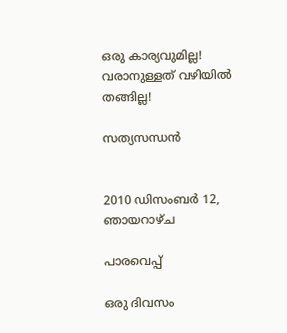ഒരു കാര്യവുമില്ല! വരാനുള്ളത് വഴിയില്‍ തങ്ങില്ല!

സത്യസന്ധന്‍


2010 ഡിസംബർ 12, ഞായറാഴ്‌ച

പാരവെപ്പ്

ഒരു ദിവസം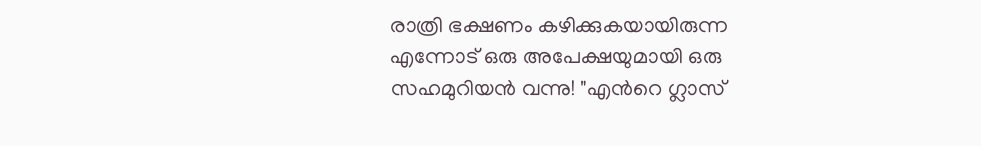രാത്രി ഭക്ഷണം കഴിക്കുകയായിരുന്ന എന്നോട് ഒരു അപേക്ഷയുമായി ഒരു സഹമുറിയന്‍ വന്നു! "എന്‍റെ ഗ്ലാസ്‌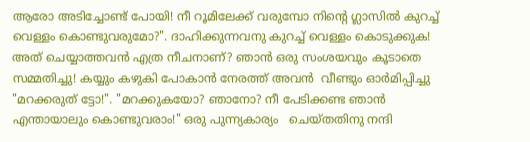ആരോ അടിച്ചോണ്ട് പോയി! നീ റൂമിലേക്ക്‌ വരുമ്പോ നിന്റെ ഗ്ലാസില്‍ കുറച്ച്‌ വെള്ളം കൊണ്ടുവരുമോ?". ദാഹിക്കുന്നവനു കുറച്ച്‌ വെള്ളം കൊടുക്കുക! അത് ചെയ്യാത്തവന്‍ എത്ര നീചനാണ്? ഞാന്‍ ഒരു സംശയവും കൂടാതെ സമ്മതിച്ചു! കയ്യും കഴുകി പോകാന്‍ നേരത്ത് അവന്‍  വീണ്ടും ഓര്‍മിപ്പിച്ചു "മറക്കരുത് ട്ടോ!". "മറക്കുകയോ? ഞാനോ? നീ പേടിക്കണ്ട ഞാന്‍ എന്തായാലും കൊണ്ടുവരാം!" ഒരു പുന്ന്യകാര്യം   ചെയ്തതിനു നന്ദി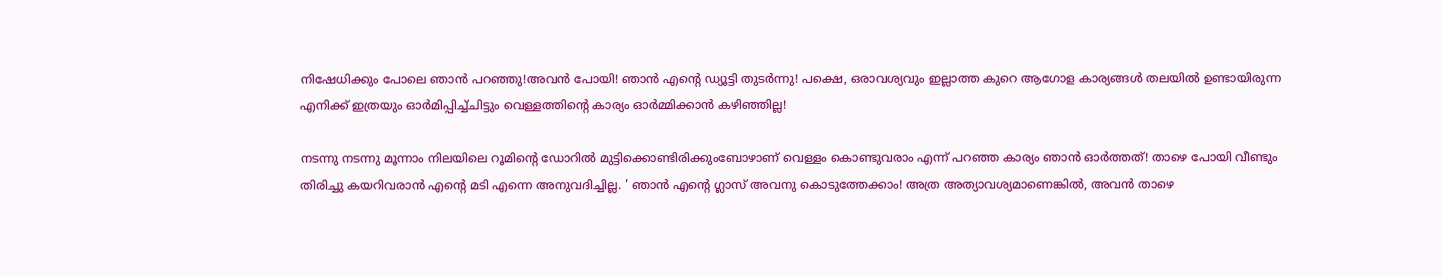നിഷേധിക്കും പോലെ ഞാന്‍ പറഞ്ഞു!അവന്‍ പോയി! ഞാന്‍ എന്‍റെ ഡ്യൂട്ടി തുടര്‍ന്നു! പക്ഷെ, ഒരാവശ്യവും ഇല്ലാത്ത കുറെ ആഗോള കാര്യങ്ങള്‍ തലയില്‍ ഉണ്ടായിരുന്ന എനിക്ക് ഇത്രയും ഓര്‍മിപ്പിച്ച്ചിട്ടും വെള്ളത്തിന്റെ കാര്യം ഓര്‍മ്മിക്കാന്‍ കഴിഞ്ഞില്ല!

നടന്നു നടന്നു മൂന്നാം നിലയിലെ റൂമിന്റെ ഡോറില്‍ മുട്ടിക്കൊണ്ടിരിക്കുംബോഴാണ് വെള്ളം കൊണ്ടുവരാം എന്ന് പറഞ്ഞ കാര്യം ഞാന്‍ ഓര്‍ത്തത്‌! താഴെ പോയി വീണ്ടും തിരിച്ചു കയറിവരാന്‍ എന്‍റെ മടി എന്നെ അനുവദിച്ചില്ല. ' ഞാന്‍ എന്‍റെ ഗ്ലാസ്‌ അവനു കൊടുത്തേക്കാം! അത്ര അത്യാവശ്യമാണെങ്കില്‍, അവന്‍ താഴെ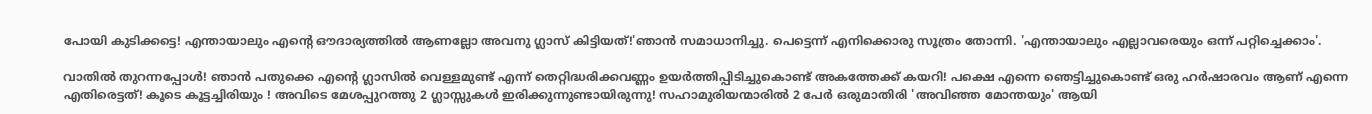പോയി കുടിക്കട്ടെ! എന്തായാലും എന്‍റെ ഔദാര്യത്തില്‍ ആണല്ലോ അവനു ഗ്ലാസ്‌ കിട്ടിയത്!'ഞാന്‍ സമാധാനിച്ചു. പെട്ടെന്ന് എനിക്കൊരു സൂത്രം തോന്നി. 'എന്തായാലും എല്ലാവരെയും ഒന്ന് പറ്റിച്ചെക്കാം'.

വാതില്‍ തുറന്നപ്പോള്‍! ഞാന്‍ പതുക്കെ എന്‍റെ ഗ്ലാസില്‍ വെള്ളമുണ്ട് എന്ന് തെറ്റിദ്ധരിക്കവണ്ണം ഉയര്‍ത്തിപ്പിടിച്ചുകൊണ്ട് അകത്തേക്ക് കയറി! പക്ഷെ എന്നെ ഞെട്ടിച്ചുകൊണ്ട് ഒരു ഹര്‍ഷാരവം ആണ് എന്നെ എതിരെട്ടത്‌! കൂടെ കൂട്ടച്ചിരിയും ! അവിടെ മേശപ്പുറത്തു 2 ഗ്ലാസ്സുകള്‍ ഇരിക്കുന്നുണ്ടായിരുന്നു! സഹാമുരിയന്മാരില്‍ 2 പേര്‍ ഒരുമാതിരി 'അവിഞ്ഞ മോന്തയും' ആയി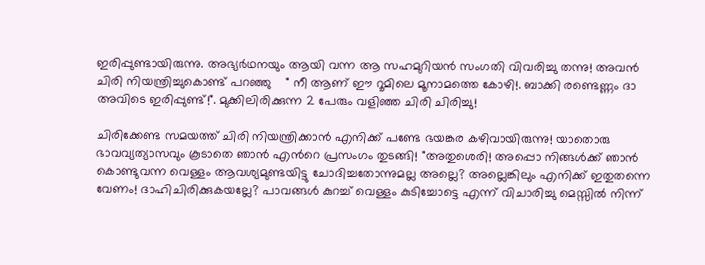ഇരിപ്പുണ്ടായിരുന്നു. അഭ്യര്‍ഥനയും ആയി വന്ന ആ സഹമുറിയന്‍ സംഗതി വിവരിച്ചു തന്നു! അവന്‍ ചിരി നിയന്ത്രിച്ചുകൊണ്ട് പറഞ്ഞു    " നീ ആണ് ഈ റൂമിലെ മൂനാമത്തെ കോഴി!. ബാക്കി രണ്ടെണ്ണം ദാ അവിടെ ഇരിപ്പുണ്ട്!". മുക്കിലിരിക്കുന്ന 2 പേരും വളിഞ്ഞ ചിരി ചിരിച്ചു!

ചിരിക്കേണ്ട സമയത്ത് ചിരി നിയന്ത്രിക്കാന്‍ എനിക്ക് പണ്ടേ ഭയങ്കര കഴിവായിരുന്നു! യാതൊരു  ഭാവവ്യത്യാസവും കൂടാതെ ഞാന്‍ എന്‍റെ പ്രസംഗം തുടങ്ങി! "അതുശെരി! അപ്പൊ നിങ്ങള്‍ക്ക്‌ ഞാന്‍ കൊണ്ടുവന്ന വെള്ളം ആവശ്യമുണ്ടയിട്ടു ചോദിച്ചതോന്നുമല്ല അല്ലെ? അല്ലെങ്കിലും എനിക്ക് ഇതുതന്നെ വേണം! ദാഹിചിരിക്കുകയല്ലേ? പാവങ്ങള്‍ കുറച്ച്‌ വെള്ളം കുടിച്ചോട്ടെ എന്ന് വിചാരിച്ചു മെസ്സില്‍ നിന്ന്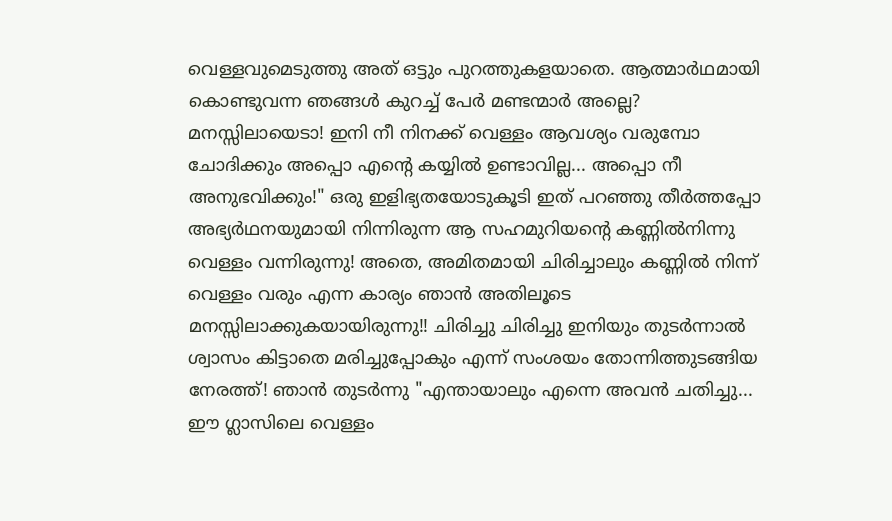വെള്ളവുമെടുത്തു അത് ഒട്ടും പുറത്തുകളയാതെ. ആത്മാര്‍ഥമായി കൊണ്ടുവന്ന ഞങ്ങള്‍ കുറച്ച്‌ പേര്‍ മണ്ടന്മാര്‍ അല്ലെ? മനസ്സിലായെടാ! ഇനി നീ നിനക്ക് വെള്ളം ആവശ്യം വരുമ്പോ ചോദിക്കും അപ്പൊ എന്‍റെ കയ്യില്‍ ഉണ്ടാവില്ല... അപ്പൊ നീ അനുഭവിക്കും!" ഒരു ഇളിഭ്യതയോടുകൂടി ഇത് പറഞ്ഞു തീര്‍ത്തപ്പോ അഭ്യര്‍ഥനയുമായി നിന്നിരുന്ന ആ സഹമുറിയന്റെ കണ്ണില്‍നിന്നു വെള്ളം വന്നിരുന്നു! അതെ, അമിതമായി ചിരിച്ചാലും കണ്ണില്‍ നിന്ന് വെള്ളം വരും എന്ന കാര്യം ഞാന്‍ അതിലൂടെ മനസ്സിലാക്കുകയായിരുന്നു!! ചിരിച്ചു ചിരിച്ചു ഇനിയും തുടര്‍ന്നാല്‍ ശ്വാസം കിട്ടാതെ മരിച്ചുപ്പോകും എന്ന് സംശയം തോന്നിത്തുടങ്ങിയ നേരത്ത്! ഞാന്‍ തുടര്‍ന്നു "എന്തായാലും എന്നെ അവന്‍ ചതിച്ചു... ഈ ഗ്ലാസിലെ വെള്ളം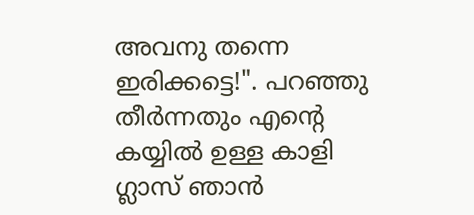അവനു തന്നെ ഇരിക്കട്ടെ!". പറഞ്ഞു തീര്‍ന്നതും എന്‍റെ കയ്യില്‍ ഉള്ള കാളി ഗ്ലാസ്‌ ഞാന്‍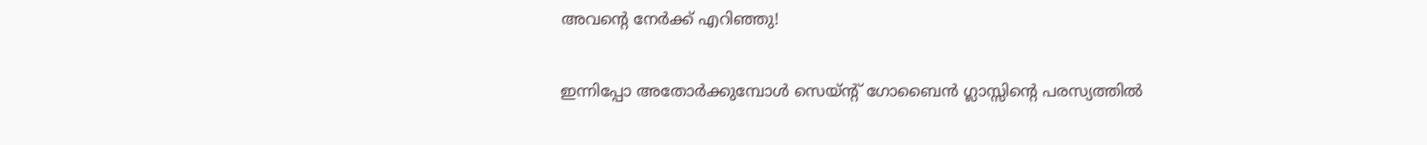അവന്റെ നേര്‍ക്ക്‌ എറിഞ്ഞു!

ഇന്നിപ്പോ അതോര്‍ക്കുമ്പോള്‍ സെയ്ന്റ് ഗോബൈന്‍ ഗ്ലാസ്സിന്റെ പരസ്യത്തില്‍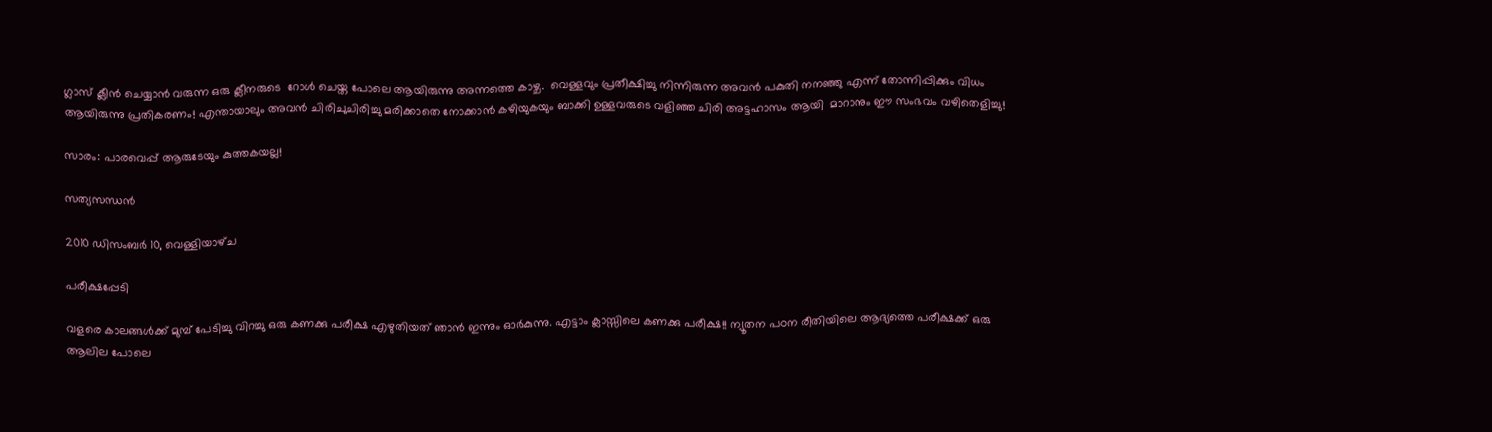ഗ്ലാസ്‌ ക്ലീന്‍ ചെയ്യാന്‍ വരുന്ന ഒരു ക്ലീനരുടെ  റോള്‍ ചെയ്ത പോലെ ആയിരുന്നു അന്നത്തെ കാഴ്ച.  വെള്ളവും പ്രതീക്ഷിച്ചു നിന്നിരുന്ന അവന്‍ പകുതി നനഞ്ഞു എന്ന് തോന്നിപ്പിക്കും വിധം ആയിരുന്നു പ്രതികരണം! എന്തായാലും അവന്‍ ചിരിചുചിരിച്ചു മരിക്കാതെ നോക്കാന്‍ കഴിയുകയും ബാക്കി ഉള്ളവരുടെ വളിഞ്ഞ ചിരി അട്ടഹാസം ആയി  മാറാനും ഈ സംഭവം വഴിതെളിച്ചു!

സാരം: പാരവെപ്പ് ആരുടേയും കുത്തകയല്ല!

സത്യസന്ധന്‍

2010 ഡിസംബർ 10, വെള്ളിയാഴ്‌ച

പരീക്ഷപ്പേടി

വളരെ കാലങ്ങള്‍ക്ക് മുമ്പ് പേടിച്ചു വിറച്ചു ഒരു കണക്കു പരീക്ഷ എഴുതിയത് ഞാന്‍ ഇന്നും ഓര്‍കുന്നു. എട്ടാം ക്ലാസ്സിലെ കണക്കു പരീക്ഷ!! ന്യൂതന പഠന രീതിയിലെ ആദ്യത്തെ പരീക്ഷക്ക് ഒരു ആലില പോലെ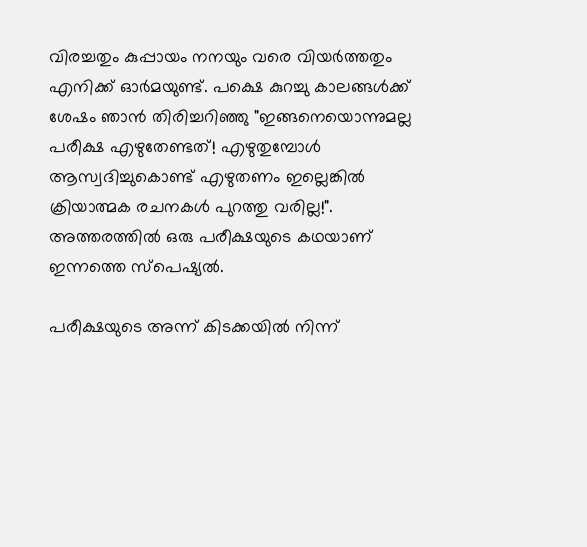വിരച്ചതും കുപ്പായം നനയും വരെ വിയര്‍ത്തതും എനിക്ക് ഓര്‍മയുണ്ട്. പക്ഷെ കുറച്ചു കാലങ്ങള്‍ക്ക് ശേഷം ഞാന്‍ തിരിച്ചറിഞ്ഞു "ഇങ്ങനെയൊന്നുമല്ല പരീക്ഷ എഴുതേണ്ടത്! എഴുതുമ്പോള്‍ ആസ്വദിച്ചുകൊണ്ട്‌ എഴുതണം ഇല്ലെങ്കില്‍ ക്രിയാത്മക രചനകള്‍ പുറത്തു വരില്ല!". അത്തരത്തില്‍ ഒരു പരീക്ഷയുടെ കഥയാണ് ഇന്നത്തെ സ്പെഷ്യല്‍.

പരീക്ഷയുടെ അന്ന് കിടക്കയില്‍ നിന്ന്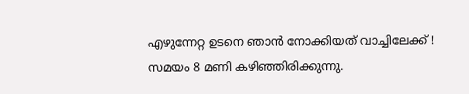എഴുന്നേറ്റ ഉടനെ ഞാന്‍ നോക്കിയത് വാച്ചിലേക്ക് ! സമയം 8 മണി കഴിഞ്ഞിരിക്കുന്നു.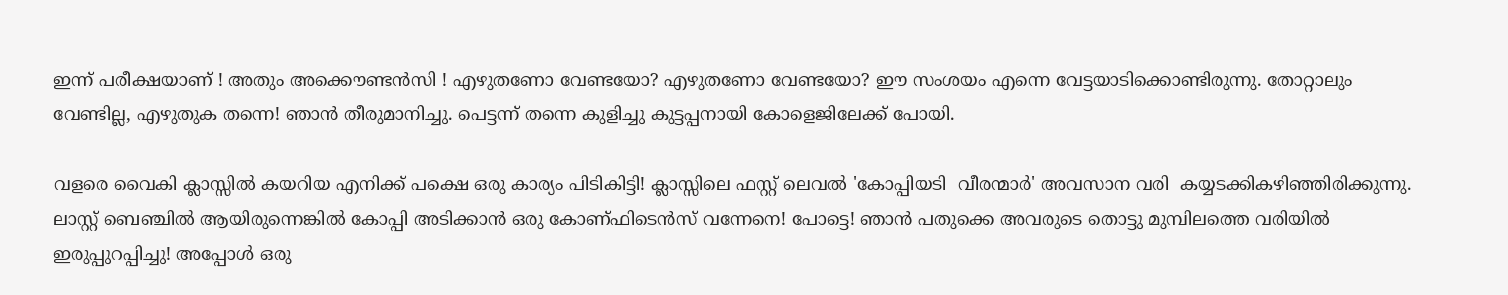ഇന്ന് പരീക്ഷയാണ്‌ ! അതും അക്കൌണ്ടന്‍സി ! എഴുതണോ വേണ്ടയോ? എഴുതണോ വേണ്ടയോ? ഈ സംശയം എന്നെ വേട്ടയാടിക്കൊണ്ടിരുന്നു. തോറ്റാലും  വേണ്ടില്ല, എഴുതുക തന്നെ! ഞാന്‍ തീരുമാനിച്ചു. പെട്ടന്ന് തന്നെ കുളിച്ചു കുട്ടപ്പനായി കോളെജിലേക്ക് പോയി.

വളരെ വൈകി ക്ലാസ്സില്‍ കയറിയ എനിക്ക് പക്ഷെ ഒരു കാര്യം പിടികിട്ടി! ക്ലാസ്സിലെ ഫസ്റ്റ് ലെവല്‍ 'കോപ്പിയടി  വീരന്മാര്‍' അവസാന വരി  കയ്യടക്കികഴിഞ്ഞിരിക്കുന്നു. ലാസ്റ്റ് ബെഞ്ചില്‍ ആയിരുന്നെങ്കില്‍ കോപ്പി അടിക്കാന്‍ ഒരു കോണ്ഫിടെന്‍സ് വന്നേനെ! പോട്ടെ! ഞാന്‍ പതുക്കെ അവരുടെ തൊട്ടു മുമ്പിലത്തെ വരിയില്‍ ഇരുപ്പുറപ്പിച്ചു! അപ്പോള്‍ ഒരു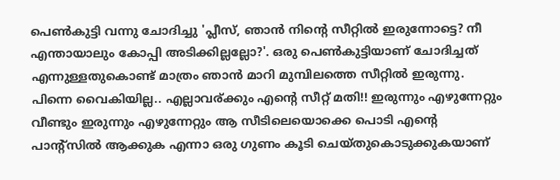പെണ്‍കുട്ടി വന്നു ചോദിച്ചു 'പ്ലീസ്, ഞാന്‍ നിന്റെ സീറ്റില്‍ ഇരുന്നോട്ടെ? നീ എന്തായാലും കോപ്പി അടിക്കില്ലല്ലോ?'. ഒരു പെണ്‍കുട്ടിയാണ് ചോദിച്ചത് എന്നുള്ളതുകൊണ്ട് മാത്രം ഞാന്‍ മാറി മുമ്പിലത്തെ സീറ്റില്‍ ഇരുന്നു. പിന്നെ വൈകിയില്ല.. എല്ലാവര്ക്കും എന്‍റെ സീറ്റ്‌ മതി!! ഇരുന്നും എഴുന്നേറ്റും വീണ്ടും ഇരുന്നും എഴുന്നേറ്റും ആ സീടിലെയൊക്കെ പൊടി എന്‍റെ പാന്റ്സില്‍ ആക്കുക എന്നാ ഒരു ഗുണം കൂടി ചെയ്തുകൊടുക്കുകയാണ്‌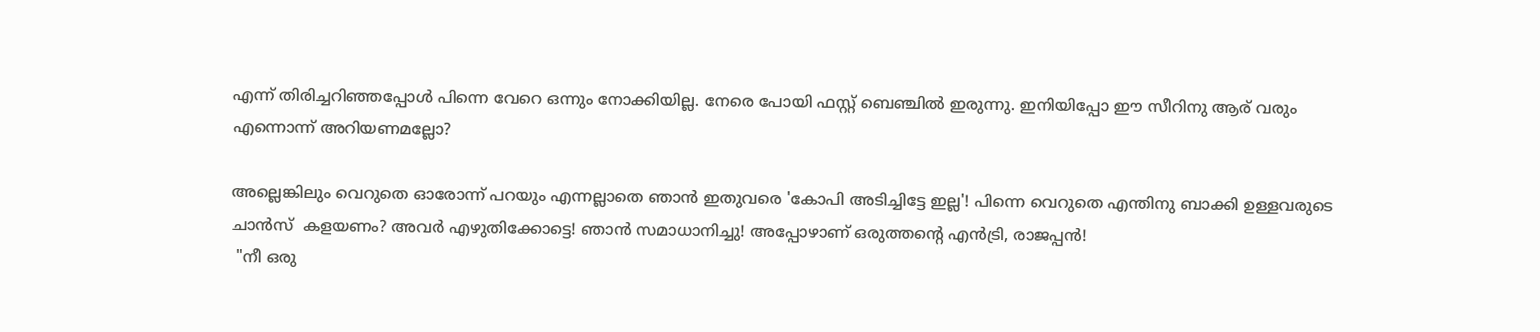എന്ന് തിരിച്ചറിഞ്ഞപ്പോള്‍ പിന്നെ വേറെ ഒന്നും നോക്കിയില്ല. നേരെ പോയി ഫസ്റ്റ് ബെഞ്ചില്‍ ഇരുന്നു. ഇനിയിപ്പോ ഈ സീറിനു ആര് വരും എന്നൊന്ന് അറിയണമല്ലോ?

അല്ലെങ്കിലും വെറുതെ ഓരോന്ന് പറയും എന്നല്ലാതെ ഞാന്‍ ഇതുവരെ 'കോപി അടിച്ചിട്ടേ ഇല്ല'! പിന്നെ വെറുതെ എന്തിനു ബാക്കി ഉള്ളവരുടെ ചാന്‍സ്  കളയണം? അവര്‍ എഴുതിക്കോട്ടെ! ഞാന്‍ സമാധാനിച്ചു! അപ്പോഴാണ്‌ ഒരുത്തന്റെ എന്‍ട്രി, രാജപ്പന്‍!
 "നീ ഒരു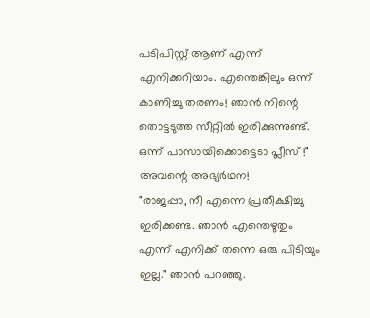പടിപിസ്റ്റ് ആണ് എന്ന് എനിക്കറിയാം. എന്തെങ്കിലും ഒന്ന് കാണിച്ചു തരണം! ഞാന്‍ നിന്റെ തൊട്ടടുത്ത സീറ്റില്‍ ഇരിക്കുന്നുണ്ട്‌. ഒന്ന് പാസായിക്കൊട്ടെടാ പ്ലീസ് !"  അവന്റെ അഭ്യര്‍ഥന!
"രാജപ്പാ, നീ എന്നെ പ്രതീക്ഷിച്ചു ഇരിക്കണ്ട. ഞാന്‍ എന്തെഴുതും എന്ന് എനിക്ക് തന്നെ ഒരു പിടിയും ഇല്ല." ഞാന്‍ പറഞ്ഞു.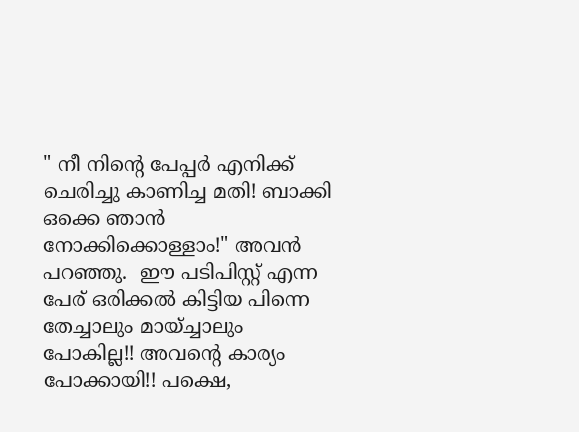" നീ നിന്റെ പേപ്പര്‍ എനിക്ക് ചെരിച്ചു കാണിച്ച മതി! ബാക്കി ഒക്കെ ഞാന്‍ നോക്കിക്കൊള്ളാം!" അവന്‍ പറഞ്ഞു.  ഈ പടിപിസ്റ്റ് എന്ന പേര് ഒരിക്കല്‍ കിട്ടിയ പിന്നെ തേച്ചാലും മായ്ച്ചാലും പോകില്ല!! അവന്റെ കാര്യം പോക്കായി!! പക്ഷെ,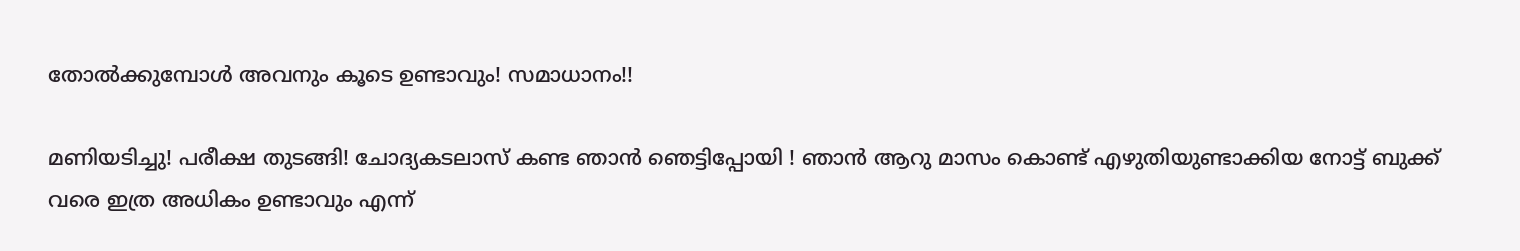തോല്‍ക്കുമ്പോള്‍ അവനും കൂടെ ഉണ്ടാവും! സമാധാനം!!

മണിയടിച്ചു! പരീക്ഷ തുടങ്ങി! ചോദ്യകടലാസ് കണ്ട ഞാന്‍ ഞെട്ടിപ്പോയി ! ഞാന്‍ ആറു മാസം കൊണ്ട് എഴുതിയുണ്ടാക്കിയ നോട്ട് ബുക്ക്‌ വരെ ഇത്ര അധികം ഉണ്ടാവും എന്ന്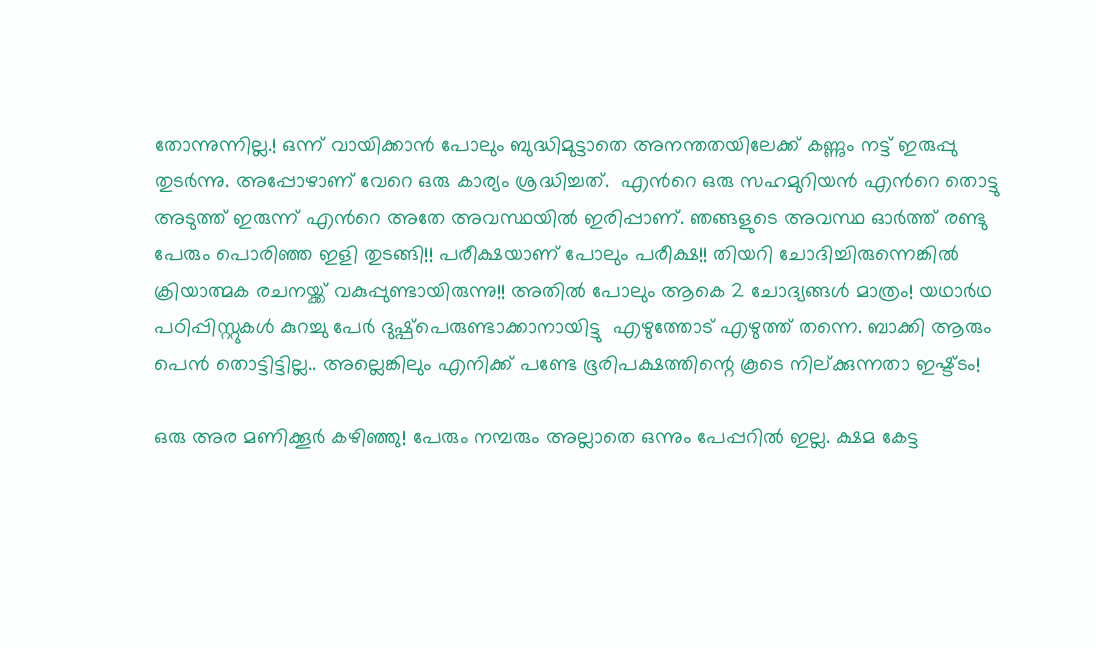തോന്നുന്നില്ല.! ഒന്ന് വായിക്കാന്‍ പോലും ബുദ്ധിമുട്ടാതെ അനന്തതയിലേക്ക് കണ്ണും നട്ട് ഇരുപ്പു തുടര്‍ന്നു. അപ്പോഴാണ് വേറെ ഒരു കാര്യം ശ്രദ്ധിച്ചത്.  എന്‍റെ ഒരു സഹമുറിയന്‍ എന്‍റെ തൊട്ടു അടുത്ത് ഇരുന്ന്‌ എന്‍റെ അതേ അവസ്ഥയില്‍ ഇരിപ്പാണ്. ഞങ്ങളുടെ അവസ്ഥ ഓര്‍ത്ത് രണ്ടു പേരും പൊരിഞ്ഞ ഇളി തുടങ്ങി!! പരീക്ഷയാണ് പോലും പരീക്ഷ!! തിയറി ചോദിച്ചിരുന്നെങ്കില്‍ ക്രിയാത്മക രചനയ്ക്ക് വകുപ്പുണ്ടായിരുന്നു!! അതില്‍ പോലും ആകെ 2 ചോദ്യങ്ങള്‍ മാത്രം! യഥാര്‍ഥ പഠിപ്പിസ്റ്റുകള്‍ കുറച്ചു പേര്‍ ദുഷ്പ്പെരുണ്ടാക്കാനായിട്ടു  എഴുത്തോട്‌ എഴുത്ത് തന്നെ. ബാക്കി ആരും പെന്‍ തൊട്ടിട്ടില്ല.. അല്ലെങ്കിലും എനിക്ക് പണ്ടേ ഭൂരിപക്ഷത്തിന്റെ കൂടെ നില്ക്കുന്നതാ ഇഷ്ട്ടം!

ഒരു അര മണിക്കൂര്‍ കഴിഞ്ഞു! പേരും നമ്പരും അല്ലാതെ ഒന്നും പേപ്പറില്‍ ഇല്ല. ക്ഷമ കേട്ട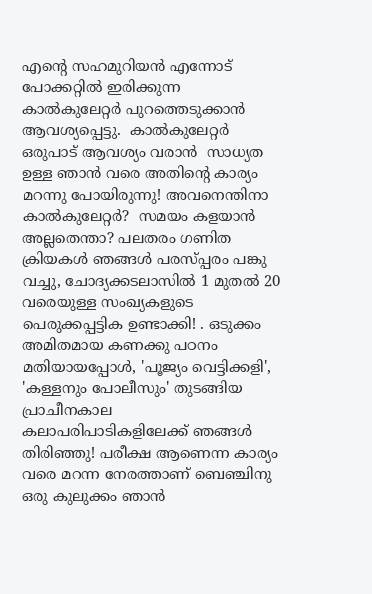എന്‍റെ സഹമുറിയന്‍ എന്നോട് പോക്കറ്റില്‍ ഇരിക്കുന്ന കാല്‍കുലേറ്റര്‍ പുറത്തെടുക്കാന്‍ ആവശ്യപ്പെട്ടു.  കാല്‍കുലേറ്റര്‍ ഒരുപാട് ആവശ്യം വരാന്‍  സാധ്യത ഉള്ള ഞാന്‍ വരെ അതിന്റെ കാര്യം മറന്നു പോയിരുന്നു! അവനെന്തിനാ കാല്‍കുലേറ്റര്‍?  സമയം കളയാന്‍ അല്ലതെന്താ? പലതരം ഗണിത ക്രിയകള്‍ ഞങ്ങള്‍ പരസ്പ്പരം പങ്കു വച്ചു, ചോദ്യക്കടലാസില്‍ 1 മുതല്‍ 20 വരെയുള്ള സംഖ്യകളുടെ പെരുക്കപ്പട്ടിക ഉണ്ടാക്കി! . ഒടുക്കം അമിതമായ കണക്കു പഠനം മതിയായപ്പോള്‍, 'പൂജ്യം വെട്ടിക്കളി', 'കള്ളനും പോലീസും' തുടങ്ങിയ പ്രാചീനകാല കലാപരിപാടികളിലേക്ക് ഞങ്ങള്‍ തിരിഞ്ഞു! പരീക്ഷ ആണെന്ന കാര്യം  വരെ മറന്ന നേരത്താണ് ബെഞ്ചിനു ഒരു കുലുക്കം ഞാന്‍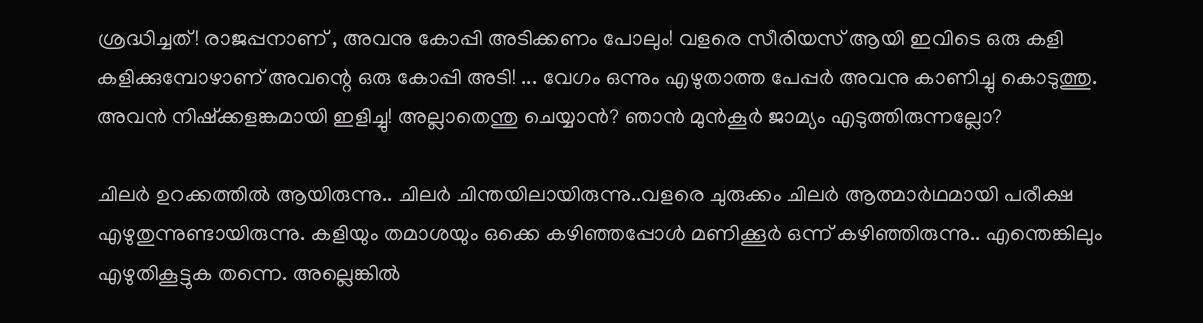ശ്രദ്ധിച്ചത്! രാജപ്പനാണ് , അവനു കോപ്പി അടിക്കണം പോലും! വളരെ സീരിയസ് ആയി ഇവിടെ ഒരു കളി കളിക്കുമ്പോഴാണ് അവന്റെ ഒരു കോപ്പി അടി! ... വേഗം ഒന്നും എഴുതാത്ത പേപ്പര്‍ അവനു കാണിച്ചു കൊടുത്തു. അവന്‍ നിഷ്ക്കളങ്കമായി ഇളിച്ചു! അല്ലാതെന്തു ചെയ്യാന്‍? ഞാന്‍ മുന്‍‌കൂര്‍ ജാമ്യം എടുത്തിരുന്നല്ലോ?

ചിലര്‍ ഉറക്കത്തില്‍ ആയിരുന്നു.. ചിലര്‍ ചിന്തയിലായിരുന്നു..വളരെ ചുരുക്കം ചിലര്‍ ആത്മാര്‍ഥമായി പരീക്ഷ എഴുതുന്നുണ്ടായിരുന്നു. കളിയും തമാശയും ഒക്കെ കഴിഞ്ഞപ്പോള്‍ മണിക്കൂര്‍ ഒന്ന് കഴിഞ്ഞിരുന്നു.. എന്തെങ്കിലും എഴുതികൂട്ടുക തന്നെ. അല്ലെങ്കില്‍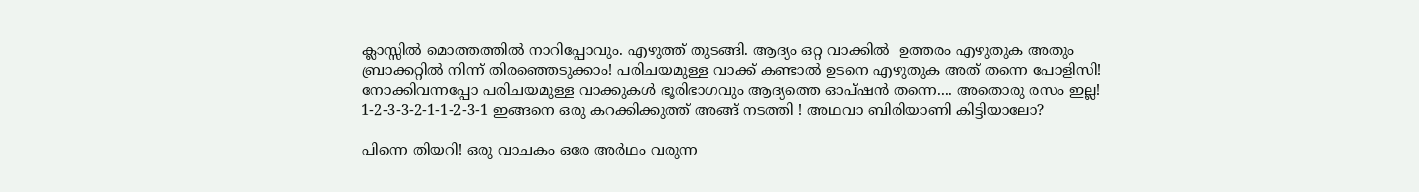ക്ലാസ്സില്‍ മൊത്തത്തില്‍ നാറിപ്പോവും. എഴുത്ത് തുടങ്ങി. ആദ്യം ഒറ്റ വാക്കില്‍  ഉത്തരം എഴുതുക അതും ബ്രാക്കറ്റില്‍ നിന്ന് തിരഞ്ഞെടുക്കാം! പരിചയമുള്ള വാക്ക് കണ്ടാല്‍ ഉടനെ എഴുതുക അത് തന്നെ പോളിസി! നോക്കിവന്നപ്പോ പരിചയമുള്ള വാക്കുകള്‍ ഭൂരിഭാഗവും ആദ്യത്തെ ഓപ്ഷന്‍ തന്നെ.... അതൊരു രസം ഇല്ല! 1-2-3-3-2-1-1-2-3-1 ഇങ്ങനെ ഒരു കറക്കിക്കുത്ത് അങ്ങ് നടത്തി ! അഥവാ ബിരിയാണി കിട്ടിയാലോ?

പിന്നെ തിയറി! ഒരു വാചകം ഒരേ അര്‍ഥം വരുന്ന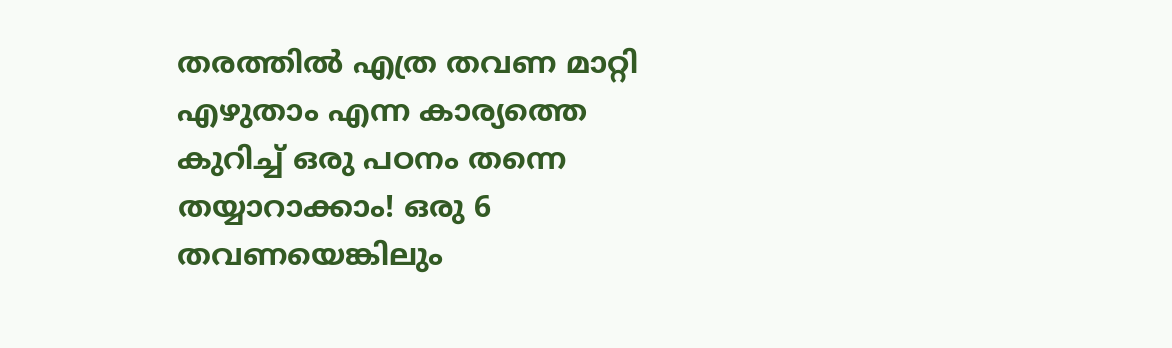തരത്തില്‍ എത്ര തവണ മാറ്റി എഴുതാം എന്ന കാര്യത്തെ കുറിച്ച് ഒരു പഠനം തന്നെ തയ്യാറാക്കാം! ഒരു 6 തവണയെങ്കിലും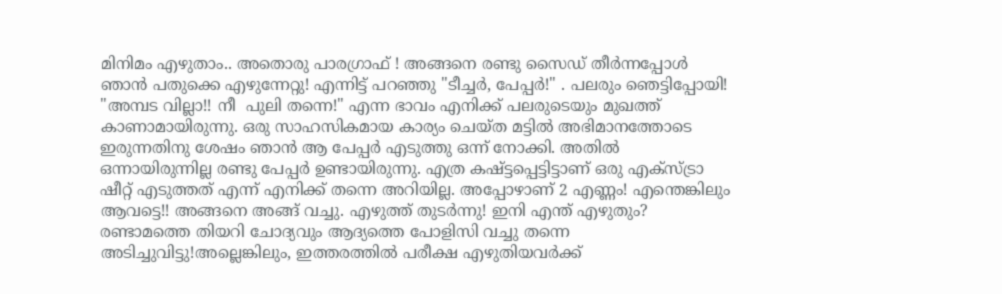മിനിമം എഴുതാം.. അതൊരു പാരഗ്രാഫ് ! അങ്ങനെ രണ്ടു സൈഡ് തീര്‍ന്നപ്പോള്‍ ഞാന്‍ പതുക്കെ എഴുന്നേറ്റു! എന്നിട്ട് പറഞ്ഞു "ടീച്ചര്‍, പേപ്പര്‍!" . പലരും ഞെട്ടിപ്പോയി! "അമ്പട വില്ലാ!! നീ  പുലി തന്നെ!" എന്ന ഭാവം എനിക്ക് പലരുടെയും മുഖത്ത് കാണാമായിരുന്നു. ഒരു സാഹസികമായ കാര്യം ചെയ്ത മട്ടില്‍ അഭിമാനത്തോടെ ഇരുന്നതിനു ശേഷം ഞാന്‍ ആ പേപ്പര്‍ എടുത്തു ഒന്ന് നോക്കി. അതില്‍ ഒന്നായിരുന്നില്ല രണ്ടു പേപ്പര്‍ ഉണ്ടായിരുന്നു. എത്ര കഷ്ട്ടപ്പെട്ടിട്ടാണ് ഒരു എക്സ്ട്രാ ഷീറ്റ് എടുത്തത്‌ എന്ന് എനിക്ക് തന്നെ അറിയില്ല. അപ്പോഴാണ്‌ 2 എണ്ണം! എന്തെങ്കിലും ആവട്ടെ!! അങ്ങനെ അങ്ങ് വച്ചു. എഴുത്ത് തുടര്‍ന്നു! ഇനി എന്ത് എഴുതും? രണ്ടാമത്തെ തിയറി ചോദ്യവും ആദ്യത്തെ പോളിസി വച്ചു തന്നെ അടിച്ചുവിട്ടു!അല്ലെങ്കിലും, ഇത്തരത്തില്‍ പരീക്ഷ എഴുതിയവര്‍ക്ക്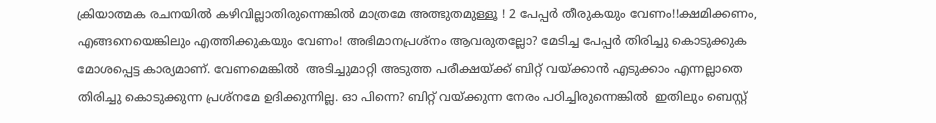ക്രിയാത്മക രചനയില്‍ കഴിവില്ലാതിരുന്നെങ്കില്‍ മാത്രമേ അത്ഭുതമുള്ളൂ ! 2 പേപ്പര്‍ തീരുകയും വേണം!!ക്ഷമിക്കണം, എങ്ങനെയെങ്കിലും എത്തിക്കുകയും വേണം! അഭിമാനപ്രശ്നം ആവരുതല്ലോ? മേടിച്ച പേപ്പര്‍ തിരിച്ചു കൊടുക്കുക മോശപ്പെട്ട കാര്യമാണ്. വേണമെങ്കില്‍  അടിച്ചുമാറ്റി അടുത്ത പരീക്ഷയ്ക്ക് ബിറ്റ് വയ്ക്കാന്‍ എടുക്കാം എന്നല്ലാതെ തിരിച്ചു കൊടുക്കുന്ന പ്രശ്നമേ ഉദിക്കുന്നില്ല. ഓ പിന്നെ? ബിറ്റ് വയ്ക്കുന്ന നേരം പഠിച്ചിരുന്നെങ്കില്‍  ഇതിലും ബെസ്റ്റ്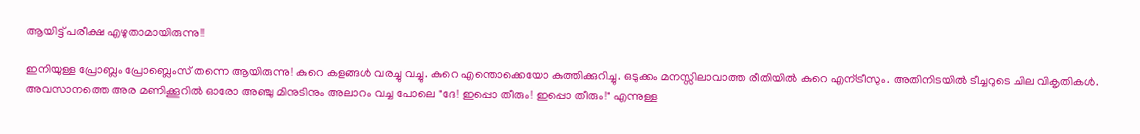ആയിട്ട് പരീക്ഷ എഴുതാമായിരുന്നു!!

ഇനിയുള്ള പ്രോബ്ലം പ്രോബ്ലെംസ് തന്നെ ആയിരുന്നു! കുറെ കളങ്ങള്‍ വരച്ചു വച്ചു. കുറെ എന്തൊക്കെയോ കുത്തിക്കുറിച്ചു. ഒടുക്കം മനസ്സിലാവാത്ത രീതിയില്‍ കുറെ എന്ട്രീസും. അതിനിടയില്‍ ടീച്ചറുടെ ചില വികൃതികള്‍. അവസാനത്തെ അര മണിക്കൂറില്‍ ഓരോ അഞ്ചു മിനുടിനും അലാറം വച്ച പോലെ "ദേ! ഇപ്പൊ തീരും! ഇപ്പൊ തീരും!" എന്നുള്ള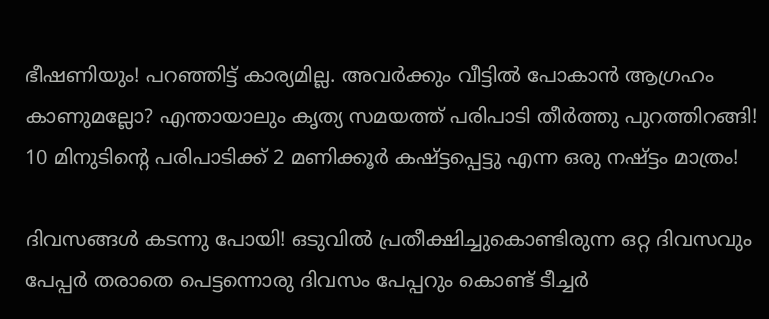ഭീഷണിയും! പറഞ്ഞിട്ട് കാര്യമില്ല. അവര്‍ക്കും വീട്ടില്‍ പോകാന്‍ ആഗ്രഹം കാണുമല്ലോ? എന്തായാലും കൃത്യ സമയത്ത് പരിപാടി തീര്‍ത്തു പുറത്തിറങ്ങി! 10 മിനുടിന്റെ പരിപാടിക്ക് 2 മണിക്കൂര്‍ കഷ്ട്ടപ്പെട്ടു എന്ന ഒരു നഷ്ട്ടം മാത്രം!

ദിവസങ്ങള്‍ കടന്നു പോയി! ഒടുവില്‍ പ്രതീക്ഷിച്ചുകൊണ്ടിരുന്ന ഒറ്റ ദിവസവും പേപ്പര്‍ തരാതെ പെട്ടന്നൊരു ദിവസം പേപ്പറും കൊണ്ട് ടീച്ചര്‍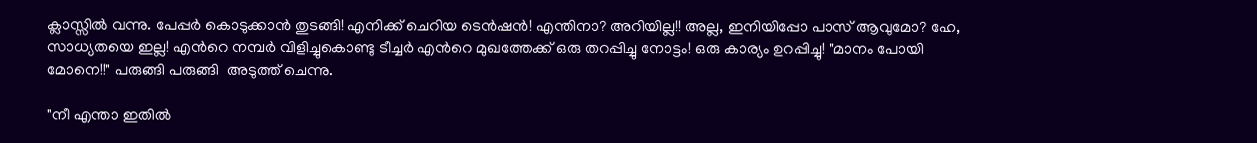ക്ലാസ്സില്‍ വന്നു. പേപ്പര്‍ കൊടുക്കാന്‍ തുടങ്ങി! എനിക്ക് ചെറിയ ടെന്‍ഷന്‍! എന്തിനാ? അറിയില്ല!! അല്ല, ഇനിയിപ്പോ പാസ്‌ ആവുമോ? ഹേ, സാധ്യതയെ ഇല്ല! എന്‍റെ നമ്പര്‍ വിളിച്ചുകൊണ്ടു ടീച്ചര്‍ എന്‍റെ മുഖത്തേക്ക് ഒരു തറപ്പിച്ചു നോട്ടം! ഒരു കാര്യം ഉറപ്പിച്ചു! "മാനം പോയി മോനെ!!" പരുങ്ങി പരുങ്ങി  അടുത്ത് ചെന്നു.

"നീ എന്താ ഇതില്‍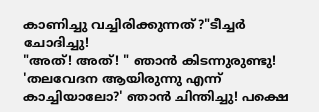കാണിച്ചു വച്ചിരിക്കുന്നത്?"ടീച്ചര്‍ ചോദിച്ചു!
"അത്! അത്! " ഞാന്‍ കിടന്നുരുണ്ടു!
'തലവേദന ആയിരുന്നു എന്ന് കാച്ചിയാലോ?' ഞാന്‍ ചിന്തിച്ചു! പക്ഷെ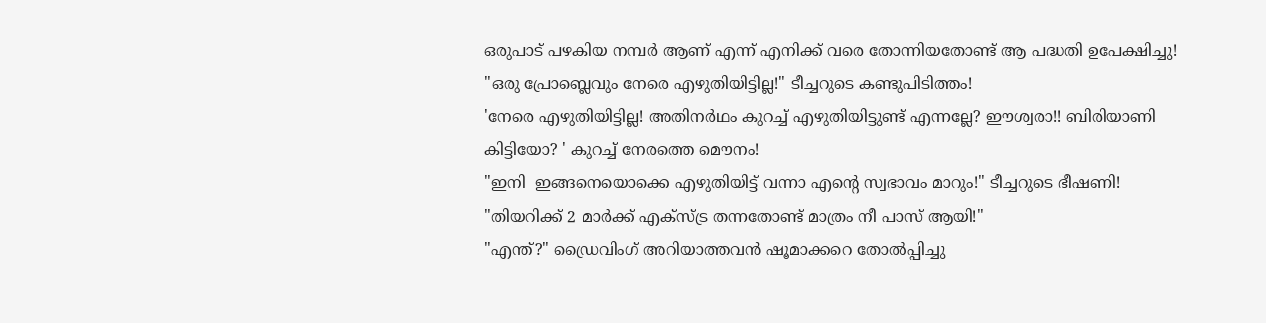ഒരുപാട് പഴകിയ നമ്പര്‍ ആണ് എന്ന് എനിക്ക് വരെ തോന്നിയതോണ്ട് ആ പദ്ധതി ഉപേക്ഷിച്ചു!
"ഒരു പ്രോബ്ലെവും നേരെ എഴുതിയിട്ടില്ല!" ടീച്ചറുടെ കണ്ടുപിടിത്തം!
'നേരെ എഴുതിയിട്ടില്ല! അതിനര്‍ഥം കുറച്ച്‌ എഴുതിയിട്ടുണ്ട് എന്നല്ലേ? ഈശ്വരാ!! ബിരിയാണി കിട്ടിയോ? ' കുറച്ച്‌ നേരത്തെ മൌനം!
"ഇനി  ഇങ്ങനെയൊക്കെ എഴുതിയിട്ട് വന്നാ എന്‍റെ സ്വഭാവം മാറും!" ടീച്ചറുടെ ഭീഷണി!
"തിയറിക്ക് 2 മാര്‍ക്ക്‌ എക്സ്ട്ര തന്നതോണ്ട് മാത്രം നീ പാസ് ആയി!"
"എന്ത്?" ഡ്രൈവിംഗ് അറിയാത്തവന്‍ ഷൂമാക്കറെ തോല്‍പ്പിച്ചു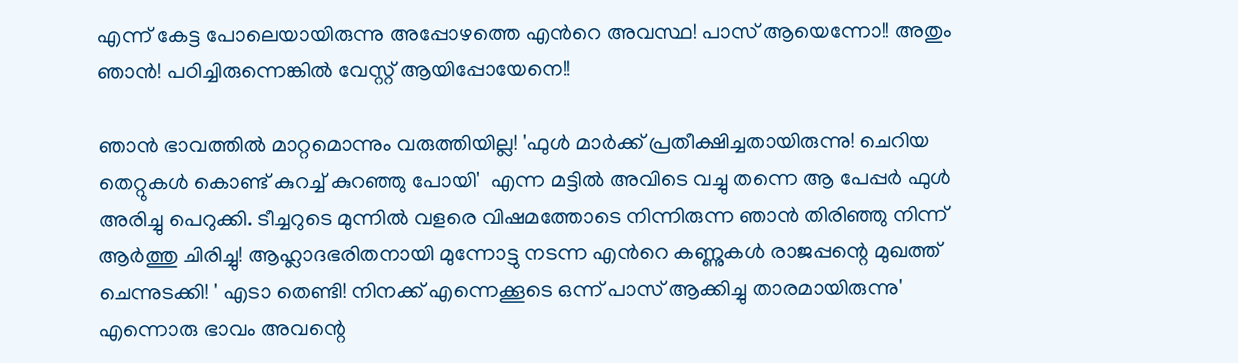എന്ന് കേട്ട പോലെയായിരുന്നു അപ്പോഴത്തെ എന്‍റെ അവസ്ഥ! പാസ് ആയെന്നോ!! അതും ഞാന്‍! പഠിച്ചിരുന്നെങ്കില്‍ വേസ്റ്റ് ആയിപ്പോയേനെ!!

ഞാന്‍ ഭാവത്തില്‍ മാറ്റമൊന്നും വരുത്തിയില്ല! 'ഫുള്‍ മാര്‍ക്ക്‌ പ്രതീക്ഷിച്ചതായിരുന്നു! ചെറിയ തെറ്റുകള്‍ കൊണ്ട് കുറച്ച്‌ കുറഞ്ഞു പോയി'  എന്ന മട്ടില്‍ അവിടെ വച്ചു തന്നെ ആ പേപ്പര്‍ ഫുള്‍ അരിച്ചു പെറുക്കി. ടീച്ചറുടെ മുന്നില്‍ വളരെ വിഷമത്തോടെ നിന്നിരുന്ന ഞാന്‍ തിരിഞ്ഞു നിന്ന് ആര്‍ത്തു ചിരിച്ചു! ആഹ്ലാദഭരിതനായി മുന്നോട്ടു നടന്ന എന്‍റെ കണ്ണുകള്‍ രാജപ്പന്റെ മുഖത്ത് ചെന്നുടക്കി! ' എടാ തെണ്ടി! നിനക്ക് എന്നെക്കൂടെ ഒന്ന് പാസ്‌ ആക്കിച്ചു താരമായിരുന്നു' എന്നൊരു ഭാവം അവന്റെ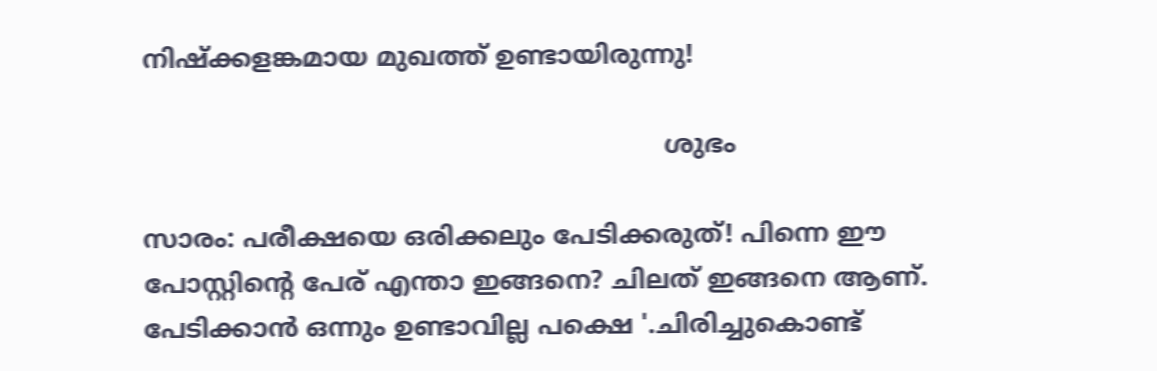നിഷ്ക്കളങ്കമായ മുഖത്ത് ഉണ്ടായിരുന്നു!

                                                                 ശുഭം

സാരം: പരീക്ഷയെ ഒരിക്കലും പേടിക്കരുത്! പിന്നെ ഈ പോസ്റ്റിന്റെ പേര് എന്താ ഇങ്ങനെ? ചിലത് ഇങ്ങനെ ആണ്. പേടിക്കാന്‍ ഒന്നും ഉണ്ടാവില്ല പക്ഷെ '.ചിരിച്ചുകൊണ്ട്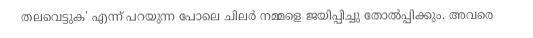തലവെട്ടുക' എന്ന് പറയുന്ന പോലെ ചിലര്‍ നമ്മളെ ജയിപ്പിച്ചു തോല്‍പ്പിക്കും. അവരെ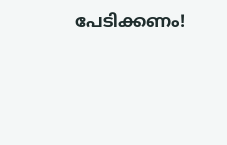പേടിക്കണം!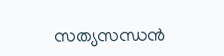സത്യസന്ധന്‍